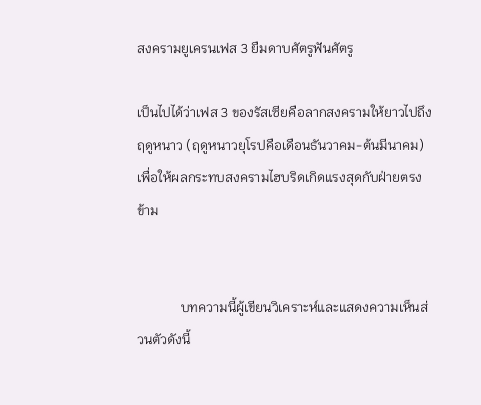สงครามยูเครนเฟส 3 ยืมดาบศัตรูฟันศัตรู

เป็นไปได้ว่าเฟส 3 ของรัสเซียคือลากสงครามให้ยาวไปถึงฤดูหนาว (ฤดูหนาวยุโรปคือเดือนธันวาคม-ต้นมีนาคม) เพื่อให้ผลกระทบสงครามไฮบริดเกิดแรงสุดกับฝ่ายตรงข้าม


             บทความนี้ผู้เขียนวิเคราะห์และแสดงความเห็นส่วนตัวดังนี้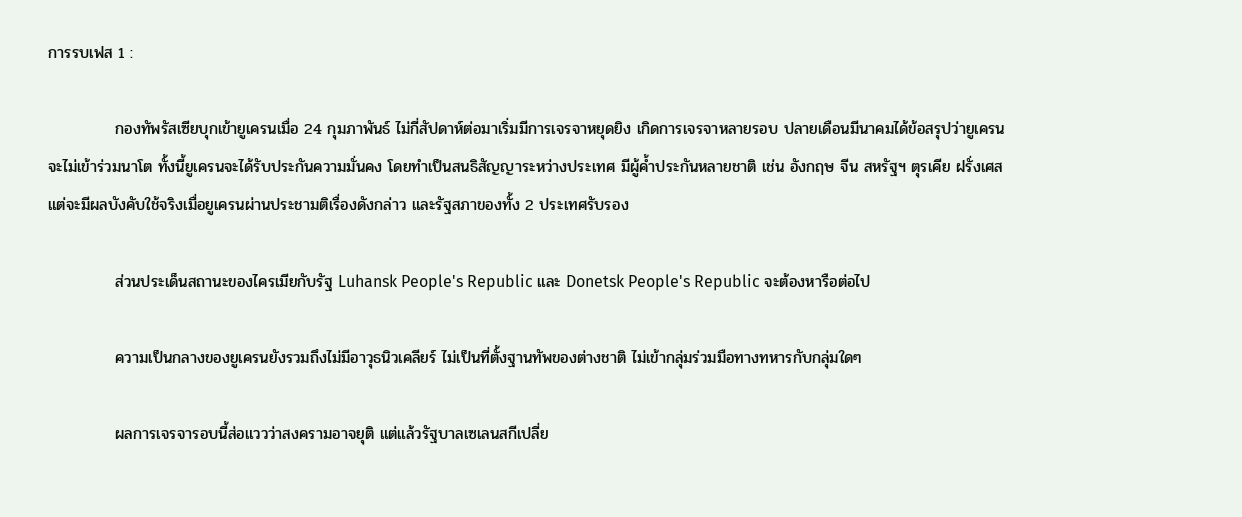การรบเฟส 1 :

            กองทัพรัสเซียบุกเข้ายูเครนเมื่อ 24 กุมภาพันธ์ ไม่กี่สัปดาห์ต่อมาเริ่มมีการเจรจาหยุดยิง เกิดการเจรจาหลายรอบ ปลายเดือนมีนาคมได้ข้อสรุปว่ายูเครนจะไม่เข้าร่วมนาโต ทั้งนี้ยูเครนจะได้รับประกันความมั่นคง โดยทำเป็นสนธิสัญญาระหว่างประเทศ มีผู้ค้ำประกันหลายชาติ เช่น อังกฤษ จีน สหรัฐฯ ตุรเคีย ฝรั่งเศส แต่จะมีผลบังคับใช้จริงเมื่อยูเครนผ่านประชามติเรื่องดังกล่าว และรัฐสภาของทั้ง 2 ประเทศรับรอง

            ส่วนประเด็นสถานะของไครเมียกับรัฐ Luhansk People's Republic และ Donetsk People's Republic จะต้องหารือต่อไป

            ความเป็นกลางของยูเครนยังรวมถึงไม่มีอาวุธนิวเคลียร์ ไม่เป็นที่ตั้งฐานทัพของต่างชาติ ไม่เข้ากลุ่มร่วมมือทางทหารกับกลุ่มใดๆ

            ผลการเจรจารอบนี้ส่อแววว่าสงครามอาจยุติ แต่แล้วรัฐบาลเซเลนสกีเปลี่ย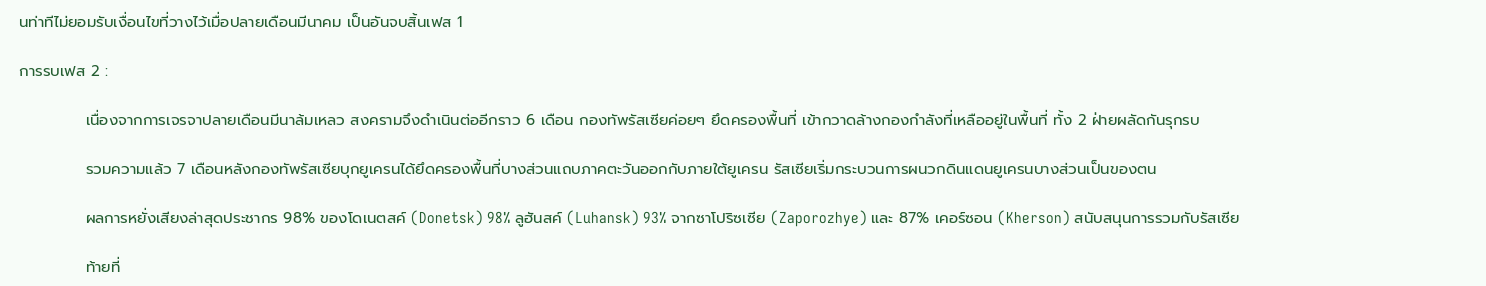นท่าทีไม่ยอมรับเงื่อนไขที่วางไว้เมื่อปลายเดือนมีนาคม เป็นอันจบสิ้นเฟส 1

การรบเฟส 2 :

            เนื่องจากการเจรจาปลายเดือนมีนาล้มเหลว สงครามจึงดำเนินต่ออีกราว 6 เดือน กองทัพรัสเซียค่อยๆ ยึดครองพื้นที่ เข้ากวาดล้างกองกำลังที่เหลืออยู่ในพื้นที่ ทั้ง 2 ฝ่ายผลัดกันรุกรบ

            รวมความแล้ว 7 เดือนหลังกองทัพรัสเซียบุกยูเครนได้ยึดครองพื้นที่บางส่วนแถบภาคตะวันออกกับภายใต้ยูเครน รัสเซียเริ่มกระบวนการผนวกดินแดนยูเครนบางส่วนเป็นของตน

            ผลการหยั่งเสียงล่าสุดประชากร 98% ของโดเนตสค์ (Donetsk) 98% ลูฮันสค์ (Luhansk) 93% จากซาโปริซเซีย (Zaporozhye) และ 87% เคอร์ซอน (Kherson) สนับสนุนการรวมกับรัสเซีย

            ท้ายที่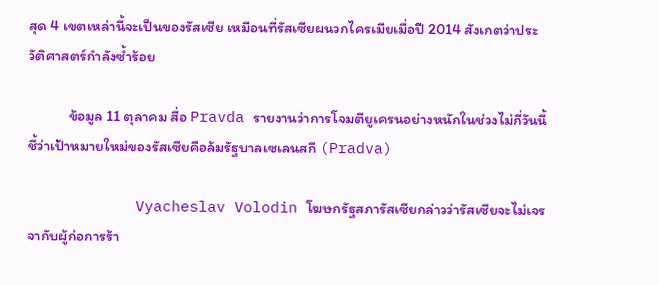สุด 4 เขตเหล่านี้จะเป็นของรัสเซีย เหมือนที่รัสเซียผนวกไครเมียเมื่อปี 2014 สังเกตว่าประวัติศาสตร์กำลังซ้ำร้อย

            ข้อมูล 11 ตุลาคม สื่อ Pravda รายงานว่าการโจมตียูเครนอย่างหนักในช่วงไม่กี่วันนี้ชี้ว่าเป้าหมายใหม่ของรัสเซียคือล้มรัฐบาลเซเลนสกี (Pradva)

            Vyacheslav Volodin โฆษกรัฐสภารัสเซียกล่าวว่ารัสเซียจะไม่เจรจากับผู้ก่อการร้า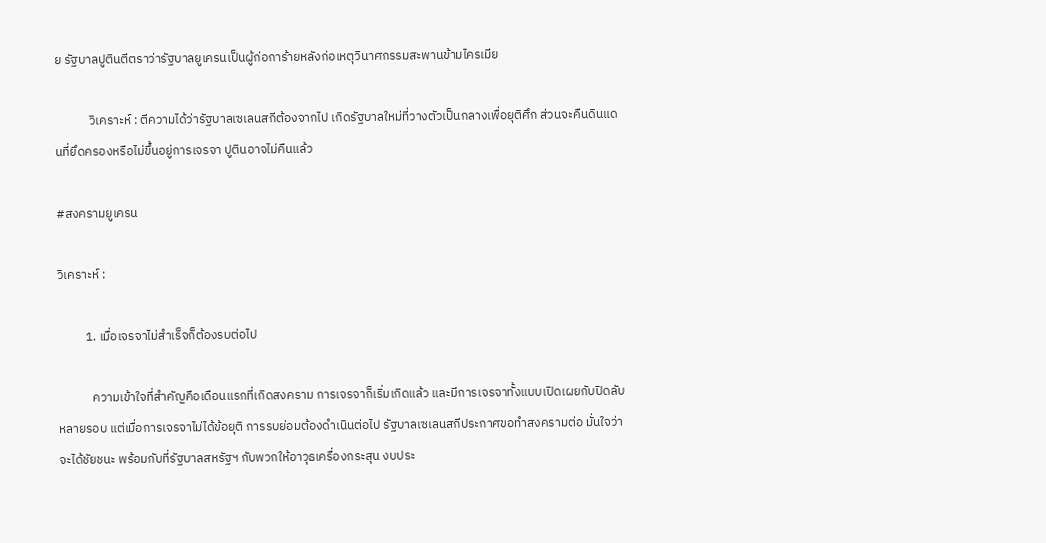ย รัฐบาลปูตินตีตราว่ารัฐบาลยูเครนเป็นผู้ก่อการ้ายหลังก่อเหตุวินาศกรรมสะพานข้ามไครเมีย

            วิเคราะห์ : ตีความได้ว่ารัฐบาลเซเลนสกีต้องจากไป เกิดรัฐบาลใหม่ที่วางตัวเป็นกลางเพื่อยุติศึก ส่วนจะคืนดินแดนที่ยึดครองหรือไม่ขึ้นอยู่การเจรจา ปูตินอาจไม่คืนแล้ว

#สงครามยูเครน

วิเคราะห์ :

          1. เมื่อเจรจาไม่สำเร็จก็ต้องรบต่อไป

            ความเข้าใจที่สำคัญคือเดือนแรกที่เกิดสงคราม การเจรจาก็เริ่มเกิดแล้ว และมีการเจรจาทั้งแบบเปิดเผยกับปิดลับหลายรอบ แต่เมื่อการเจรจาไม่ได้ข้อยุติ การรบย่อมต้องดำเนินต่อไป รัฐบาลเซเลนสกีประกาศขอทำสงครามต่อ มั่นใจว่าจะได้ชัยชนะ พร้อมกับที่รัฐบาลสหรัฐฯ กับพวกให้อาวุธเครื่องกระสุน งบประ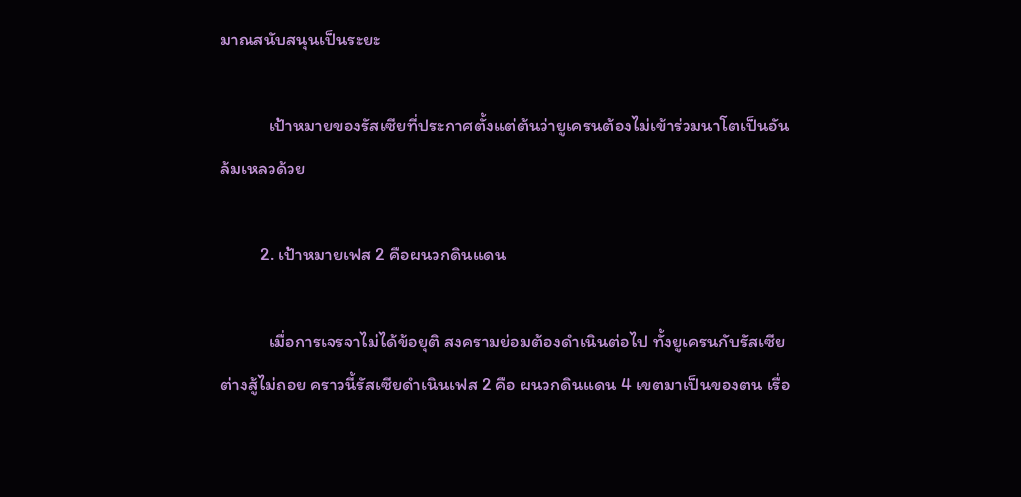มาณสนับสนุนเป็นระยะ

            เป้าหมายของรัสเซียที่ประกาศตั้งแต่ต้นว่ายูเครนต้องไม่เข้าร่วมนาโตเป็นอันล้มเหลวด้วย

          2. เป้าหมายเฟส 2 คือผนวกดินแดน

            เมื่อการเจรจาไม่ได้ข้อยุติ สงครามย่อมต้องดำเนินต่อไป ทั้งยูเครนกับรัสเซียต่างสู้ไม่ถอย คราวนี้รัสเซียดำเนินเฟส 2 คือ ผนวกดินแดน 4 เขตมาเป็นของตน เรื่อ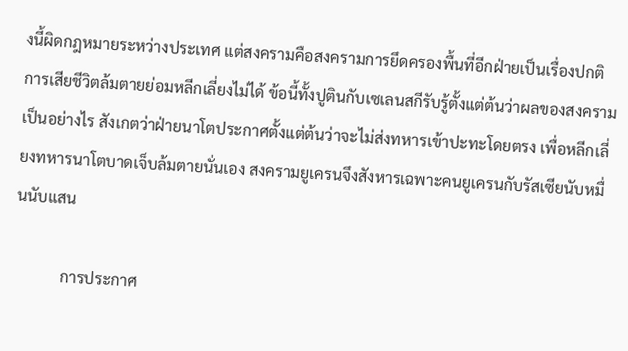งนี้ผิดกฎหมายระหว่างประเทศ แต่สงครามคือสงครามการยึดครองพื้นที่อีกฝ่ายเป็นเรื่องปกติ การเสียชีวิตล้มตายย่อมหลีกเลี่ยงไม่ได้ ข้อนี้ทั้งปูตินกับเซเลนสกีรับรู้ตั้งแต่ต้นว่าผลของสงครามเป็นอย่างไร สังเกตว่าฝ่ายนาโตประกาศตั้งแต่ต้นว่าจะไม่ส่งทหารเข้าปะทะโดยตรง เพื่อหลีกเลี่ยงทหารนาโตบาดเจ็บล้มตายนั่นเอง สงครามยูเครนจึงสังหารเฉพาะคนยูเครนกับรัสเซียนับหมื่นนับแสน

            การประกาศ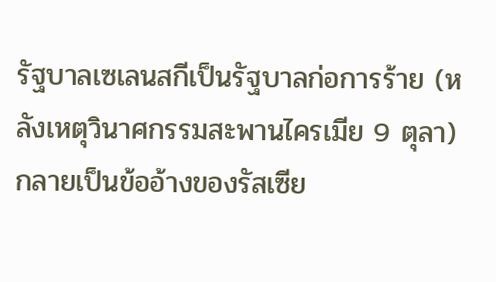รัฐบาลเซเลนสกีเป็นรัฐบาลก่อการร้าย (หลังเหตุวินาศกรรมสะพานไครเมีย 9 ตุลา) กลายเป็นข้ออ้างของรัสเซีย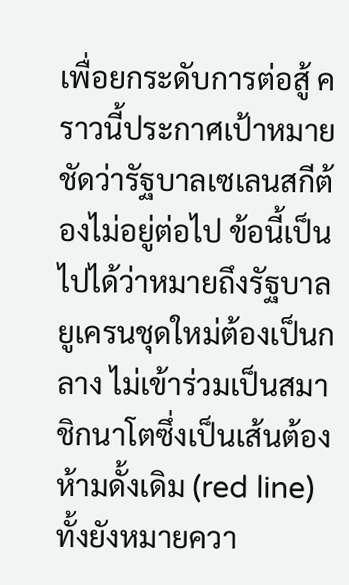เพื่อยกระดับการต่อสู้ คราวนี้ประกาศเป้าหมายชัดว่ารัฐบาลเซเลนสกีต้องไม่อยู่ต่อไป ข้อนี้เป็นไปได้ว่าหมายถึงรัฐบาลยูเครนชุดใหม่ต้องเป็นกลาง ไม่เข้าร่วมเป็นสมาชิกนาโตซึ่งเป็นเส้นต้องห้ามดั้งเดิม (red line) ทั้งยังหมายควา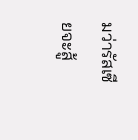มว่ารัสเซียจะสู้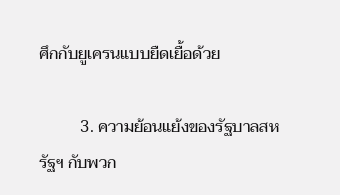ศึกกับยูเครนแบบยืดเยื้อด้วย

          3. ความย้อนแย้งของรัฐบาลสหรัฐฯ กับพวก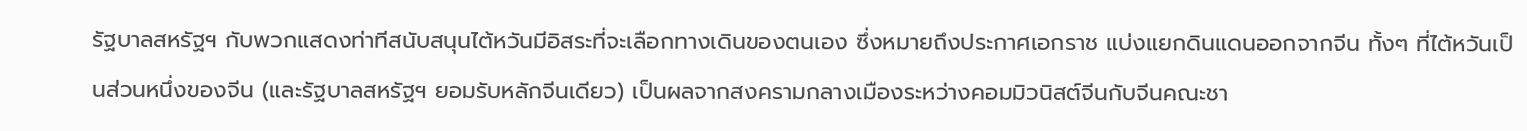รัฐบาลสหรัฐฯ กับพวกแสดงท่าทีสนับสนุนไต้หวันมีอิสระที่จะเลือกทางเดินของตนเอง ซึ่งหมายถึงประกาศเอกราช แบ่งแยกดินแดนออกจากจีน ทั้งๆ ที่ไต้หวันเป็นส่วนหนึ่งของจีน (และรัฐบาลสหรัฐฯ ยอมรับหลักจีนเดียว) เป็นผลจากสงครามกลางเมืองระหว่างคอมมิวนิสต์จีนกับจีนคณะชา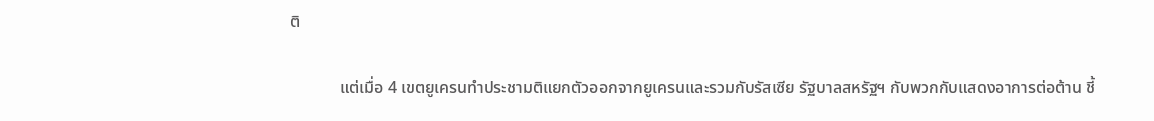ติ

            แต่เมื่อ 4 เขตยูเครนทำประชามติแยกตัวออกจากยูเครนและรวมกับรัสเซีย รัฐบาลสหรัฐฯ กับพวกกับแสดงอาการต่อต้าน ชี้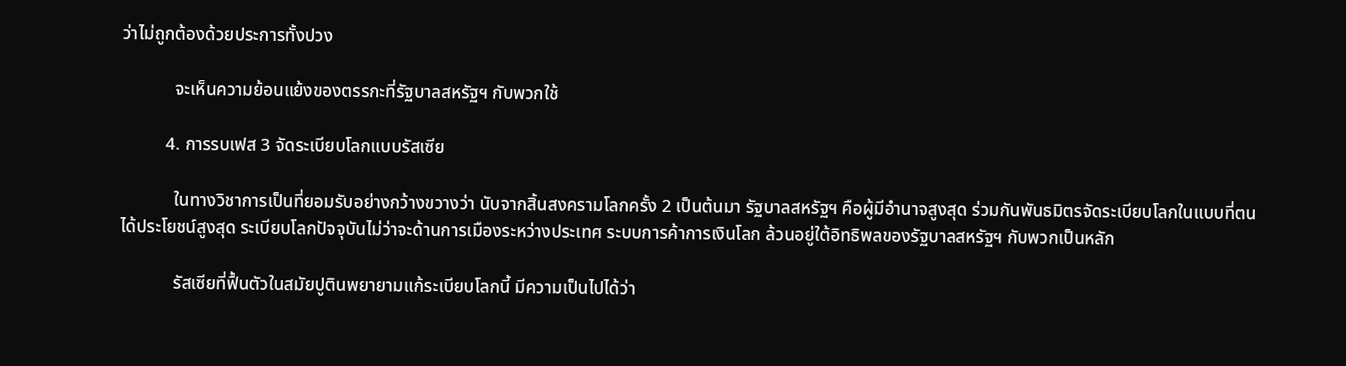ว่าไม่ถูกต้องด้วยประการทั้งปวง

            จะเห็นความย้อนแย้งของตรรกะที่รัฐบาลสหรัฐฯ กับพวกใช้

          4. การรบเฟส 3 จัดระเบียบโลกแบบรัสเซีย

            ในทางวิชาการเป็นที่ยอมรับอย่างกว้างขวางว่า นับจากสิ้นสงครามโลกครั้ง 2 เป็นต้นมา รัฐบาลสหรัฐฯ คือผู้มีอำนาจสูงสุด ร่วมกันพันธมิตรจัดระเบียบโลกในแบบที่ตนได้ประโยชน์สูงสุด ระเบียบโลกปัจจุบันไม่ว่าจะด้านการเมืองระหว่างประเทศ ระบบการค้าการเงินโลก ล้วนอยู่ใต้อิทธิพลของรัฐบาลสหรัฐฯ กับพวกเป็นหลัก

            รัสเซียที่ฟื้นตัวในสมัยปูตินพยายามแก้ระเบียบโลกนี้ มีความเป็นไปได้ว่า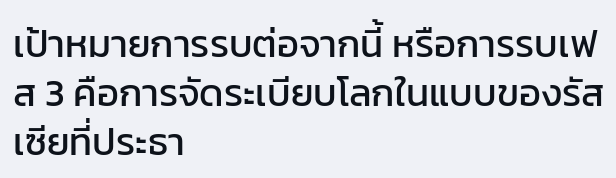เป้าหมายการรบต่อจากนี้ หรือการรบเฟส 3 คือการจัดระเบียบโลกในแบบของรัสเซียที่ประธา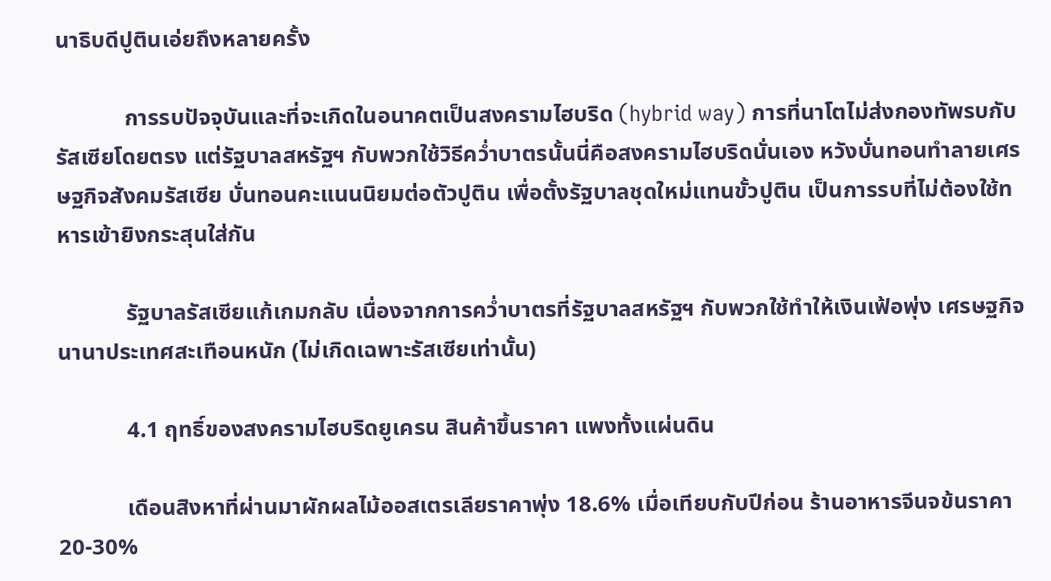นาธิบดีปูตินเอ่ยถึงหลายครั้ง

            การรบปัจจุบันและที่จะเกิดในอนาคตเป็นสงครามไฮบริด (hybrid way) การที่นาโตไม่ส่งกองทัพรบกับรัสเซียโดยตรง แต่รัฐบาลสหรัฐฯ กับพวกใช้วิธีคว่ำบาตรนั้นนี่คือสงครามไฮบริดนั่นเอง หวังบั่นทอนทำลายเศรษฐกิจสังคมรัสเซีย บั่นทอนคะแนนนิยมต่อตัวปูติน เพื่อตั้งรัฐบาลชุดใหม่แทนขั้วปูติน เป็นการรบที่ไม่ต้องใช้ทหารเข้ายิงกระสุนใส่กัน

            รัฐบาลรัสเซียแก้เกมกลับ เนื่องจากการคว่ำบาตรที่รัฐบาลสหรัฐฯ กับพวกใช้ทำให้เงินเฟ้อพุ่ง เศรษฐกิจนานาประเทศสะเทือนหนัก (ไม่เกิดเฉพาะรัสเซียเท่านั้น)

            4.1 ฤทธิ์ของสงครามไฮบริดยูเครน สินค้าขึ้นราคา แพงทั้งแผ่นดิน

            เดือนสิงหาที่ผ่านมาผักผลไม้ออสเตรเลียราคาพุ่ง 18.6% เมื่อเทียบกับปีก่อน ร้านอาหารจีนจข้นราคา 20-30%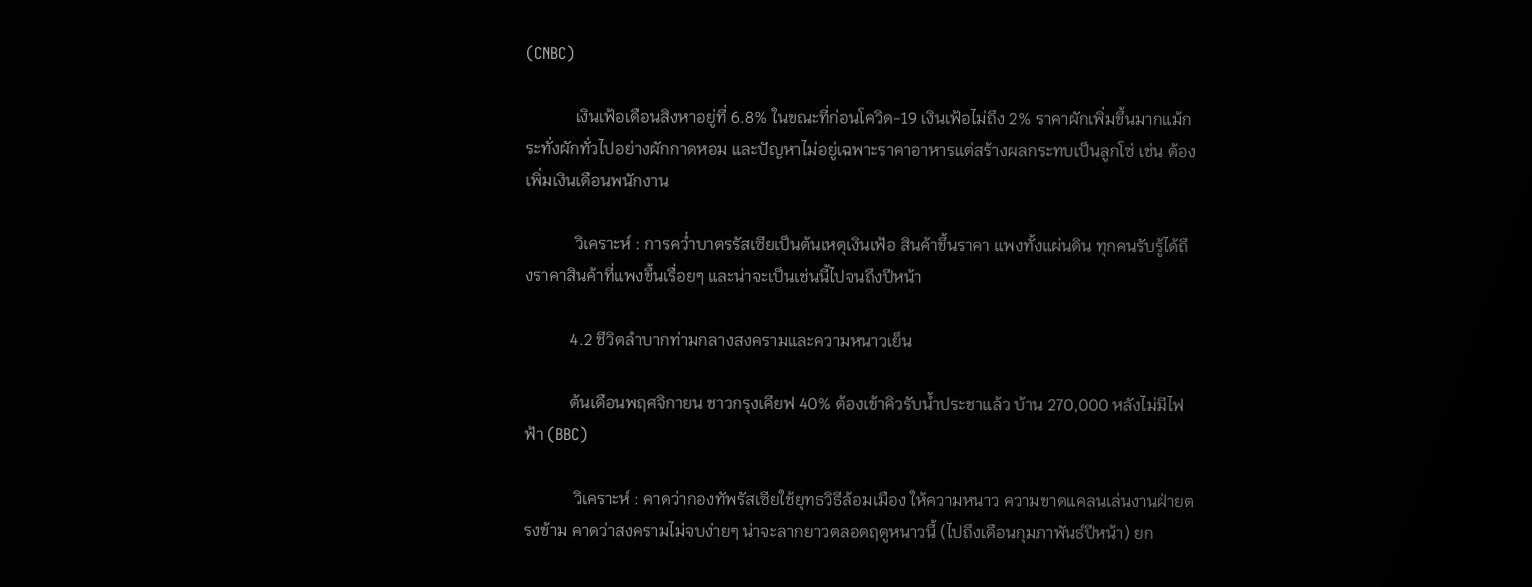(CNBC)

            เงินเฟ้อเดือนสิงหาอยู่ที่ 6.8% ในขณะที่ก่อนโควิด-19 เงินเฟ้อไม่ถึง 2% ราคาผักเพิ่มขึ้นมากแม้กระทั่งผักทั่วไปอย่างผักกาดหอม และปัญหาไม่อยู่เฉพาะราคาอาหารแต่สร้างผลกระทบเป็นลูกโซ่ เช่น ต้องเพิ่มเงินเดือนพนักงาน

            วิเคราะห์ : การคว่ำบาตรรัสเซียเป็นต้นเหตุเงินเฟ้อ สินค้าขึ้นราคา แพงทั้งแผ่นดิน ทุกคนรับรู้ได้ถึงราคาสินค้าที่แพงขึ้นเรื่อยๆ และน่าจะเป็นเช่นนี้ไปจนถึงปีหน้า

           4.2 ชีวิตลำบากท่ามกลางสงครามและความหนาวเย็น

           ต้นเดือนพฤศจิกายน ชาวกรุงเคียฟ 40% ต้องเข้าคิวรับน้ำประชาแล้ว บ้าน 270,000 หลังไม่มีไฟฟ้า (BBC)

            วิเคราะห์ : คาดว่ากองทัพรัสเซียใช้ยุทธวิธีล้อมเมือง ให้ความหนาว ความขาดแคลนเล่นงานฝ่ายตรงข้าม คาดว่าสงครามไม่จบง่ายๆ น่าจะลากยาวตลอดฤดูหนาวนี้ (ไปถึงเดือนกุมภาพันธ์ปีหน้า) ยก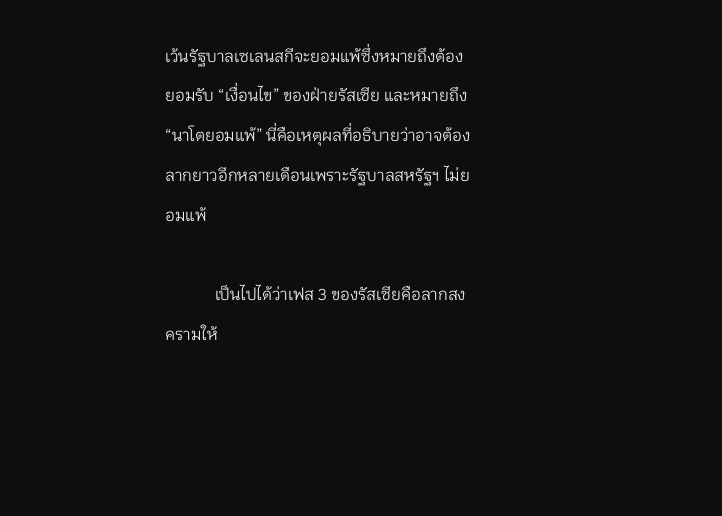เว้นรัฐบาลเซเลนสกีจะยอมแพ้ซึ่งหมายถึงต้องยอมรับ “เงื่อนไข” ของฝ่ายรัสเซีย และหมายถึง “นาโตยอมแพ้” นี่คือเหตุผลที่อธิบายว่าอาจต้องลากยาวอีกหลายเดือนเพราะรัฐบาลสหรัฐฯ ไม่ยอมแพ้

            เป็นไปได้ว่าเฟส 3 ของรัสเซียคือลากสงครามให้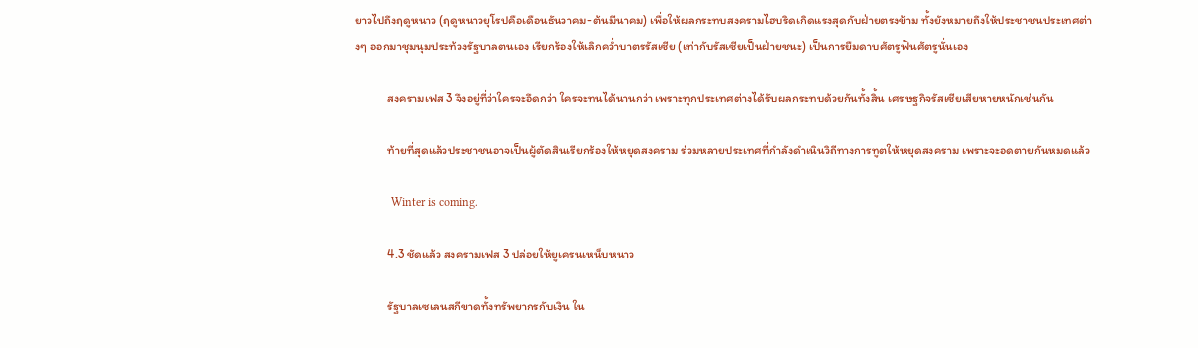ยาวไปถึงฤดูหนาว (ฤดูหนาวยุโรปคือเดือนธันวาคม-ต้นมีนาคม) เพื่อให้ผลกระทบสงครามไฮบริดเกิดแรงสุดกับฝ่ายตรงข้าม ทั้งยังหมายถึงให้ประชาชนประเทศต่างๆ ออกมาชุมนุมประท้วงรัฐบาลตนเอง เรียกร้องให้เลิกคว่ำบาตรรัสเซีย (เท่ากับรัสเซียเป็นฝ่ายชนะ) เป็นการยืมดาบศัตรูฟันศัตรูนั่นเอง

            สงครามเฟส 3 จึงอยู่ที่ว่าใครจะอึดกว่า ใครจะทนได้นานกว่า เพราะทุกประเทศต่างได้รับผลกระทบด้วยกันทั้งสิ้น เศรษฐกิจรัสเซียเสียหายหนักเช่นกัน

            ท้ายที่สุดแล้วประชาชนอาจเป็นผู้ตัดสินเรียกร้องให้หยุดสงคราม ร่วมหลายประเทศที่กำลังดำเนินวิถีทางการทูตให้หยุดสงคราม เพราะจะอดตายกันหมดแล้ว

            Winter is coming.

            4.3 ชัดแล้ว สงครามเฟส 3 ปล่อยให้ยูเครนเหน็บหนาว

            รัฐบาลเซเลนสกีขาดทั้งทรัพยากรกับเงิน ใน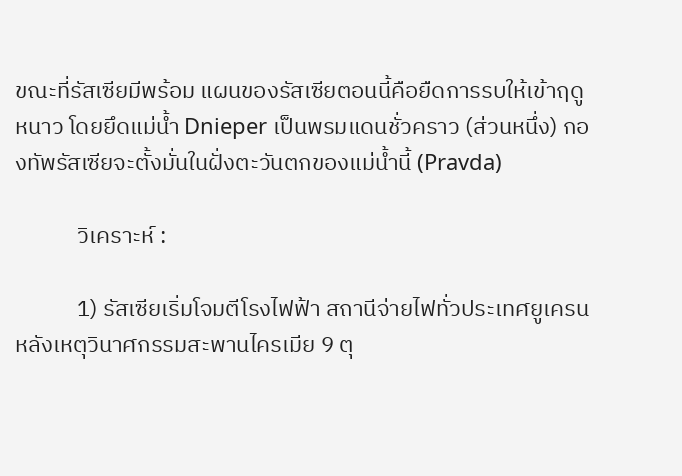ขณะที่รัสเซียมีพร้อม แผนของรัสเซียตอนนี้คือยืดการรบให้เข้าฤดูหนาว โดยยึดแม่น้ำ Dnieper เป็นพรมแดนชั่วคราว (ส่วนหนึ่ง) กองทัพรัสเซียจะตั้งมั่นในฝั่งตะวันตกของแม่น้ำนี้ (Pravda)

            วิเคราะห์ :

            1) รัสเซียเริ่มโจมตีโรงไฟฟ้า สถานีจ่ายไฟทั่วประเทศยูเครน หลังเหตุวินาศกรรมสะพานไครเมีย 9 ตุ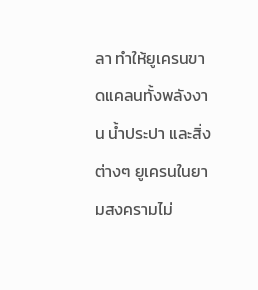ลา ทำให้ยูเครนขาดแคลนทั้งพลังงาน น้ำประปา และสิ่งต่างๆ ยูเครนในยามสงครามไม่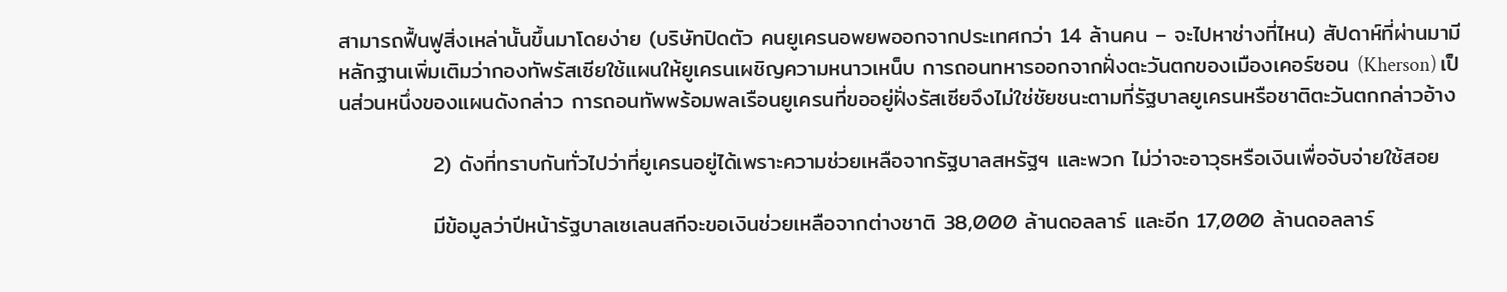สามารถฟื้นฟูสิ่งเหล่านั้นขึ้นมาโดยง่าย (บริษัทปิดตัว คนยูเครนอพยพออกจากประเทศกว่า 14 ล้านคน – จะไปหาช่างที่ไหน) สัปดาห์ที่ผ่านมามีหลักฐานเพิ่มเติมว่ากองทัพรัสเซียใช้แผนให้ยูเครนเผชิญความหนาวเหน็บ การถอนทหารออกจากฝั่งตะวันตกของเมืองเคอร์ซอน (Kherson) เป็นส่วนหนึ่งของแผนดังกล่าว การถอนทัพพร้อมพลเรือนยูเครนที่ขออยู่ฝั่งรัสเซียจึงไม่ใช่ชัยชนะตามที่รัฐบาลยูเครนหรือชาติตะวันตกกล่าวอ้าง

            2) ดังที่ทราบกันทั่วไปว่าที่ยูเครนอยู่ได้เพราะความช่วยเหลือจากรัฐบาลสหรัฐฯ และพวก ไม่ว่าจะอาวุธหรือเงินเพื่อจับจ่ายใช้สอย

            มีข้อมูลว่าปีหน้ารัฐบาลเซเลนสกีจะขอเงินช่วยเหลือจากต่างชาติ 38,000 ล้านดอลลาร์ และอีก 17,000 ล้านดอลลาร์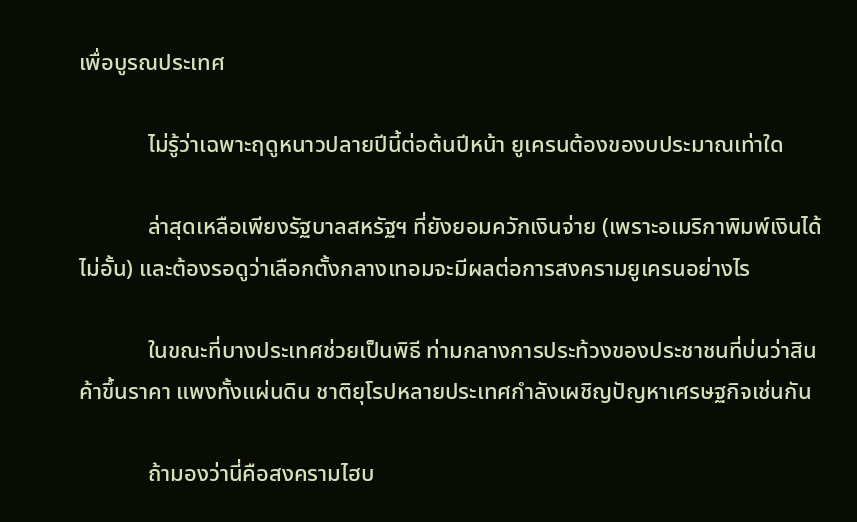เพื่อบูรณประเทศ

            ไม่รู้ว่าเฉพาะฤดูหนาวปลายปีนี้ต่อต้นปีหน้า ยูเครนต้องของบประมาณเท่าใด

            ล่าสุดเหลือเพียงรัฐบาลสหรัฐฯ ที่ยังยอมควักเงินจ่าย (เพราะอเมริกาพิมพ์เงินได้ไม่อั้น) และต้องรอดูว่าเลือกตั้งกลางเทอมจะมีผลต่อการสงครามยูเครนอย่างไร

            ในขณะที่บางประเทศช่วยเป็นพิธี ท่ามกลางการประท้วงของประชาชนที่บ่นว่าสินค้าขึ้นราคา แพงทั้งแผ่นดิน ชาติยุโรปหลายประเทศกำลังเผชิญปัญหาเศรษฐกิจเช่นกัน

            ถ้ามองว่านี่คือสงครามไฮบ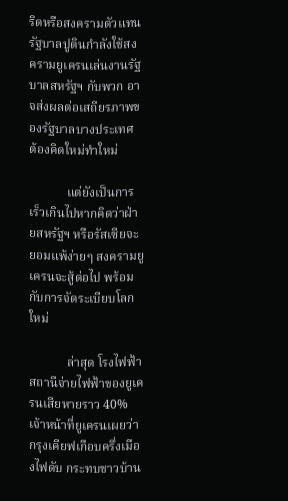ริดหรือสงครามตัวแทน รัฐบาลปูตินกำลังใช้สงครามยูเครนเล่นงานรัฐบาลสหรัฐฯ กับพวก อาจส่งผลต่อเสถียรภาพของรัฐบาลบางประเทศ ต้องคิดใหม่ทำใหม่

            แต่ยังเป็นการเร็วเกินไปหากคิดว่าฝ่ายสหรัฐฯ หรือรัสเซียจะยอมแพ้ง่ายๆ สงครามยูเครนจะสู้ต่อไป พร้อมกับการจัดระเบียบโลกใหม่

            ล่าสุด โรงไฟฟ้า สถานีจ่ายไฟฟ้าของยูเครนเสียหายราว 40% เจ้าหน้าที่ยูเครนเผยว่ากรุงเคียฟเกือบครึ่งเมืองไฟดับ กระทบชาวบ้าน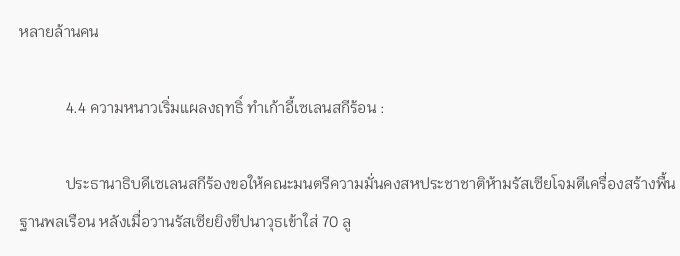หลายล้านคน

            4.4 ความหนาวเริ่มแผลงฤทธิ์ ทำเก้าอี้เซเลนสกีร้อน :

            ประธานาธิบดีเซเลนสกีร้องขอให้คณะมนตรีความมั่นคงสหประชาชาติห้ามรัสเซียโจมตีเครื่องสร้างพื้นฐานพลเรือน หลังเมื่อวานรัสเซียยิงขีปนาวุธเข้าใส่ 70 ลู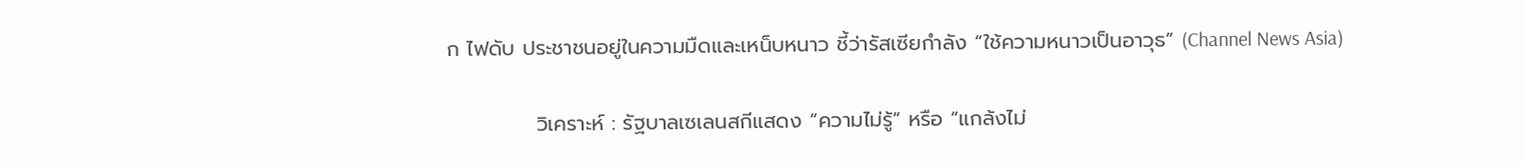ก ไฟดับ ประชาชนอยู่ในความมืดและเหน็บหนาว ชี้ว่ารัสเซียกำลัง “ใช้ความหนาวเป็นอาวุธ” (Channel News Asia)

            วิเคราะห์ : รัฐบาลเซเลนสกีแสดง “ความไม่รู้” หรือ “แกล้งไม่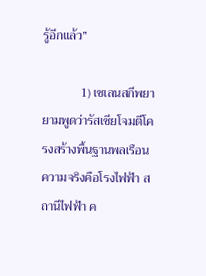รู้อีกแล้ว”

            1) เซเลนสกีพยายามพูดว่ารัสเซียโจมตีโครงสร้างพื้นฐานพลเรือน ความจริงคือโรงไฟฟ้า สถานีไฟฟ้า ค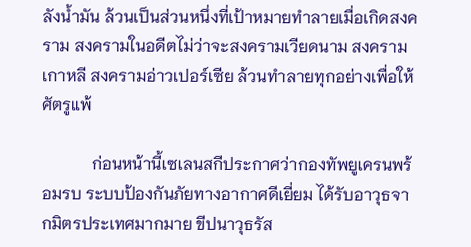ลังน้ำมัน ล้วนเป็นส่วนหนึ่งที่เป้าหมายทำลายเมื่อเกิดสงคราม สงครามในอดีตไม่ว่าจะสงครามเวียดนาม สงครามเกาหลี สงครามอ่าวเปอร์เซีย ล้วนทำลายทุกอย่างเพื่อให้ศัตรูแพ้

            ก่อนหน้านี้เซเลนสกีประกาศว่ากองทัพยูเครนพร้อมรบ ระบบป้องกันภัยทางอากาศดีเยี่ยม ได้รับอาวุธจากมิตรประเทศมากมาย ขีปนาวุธรัส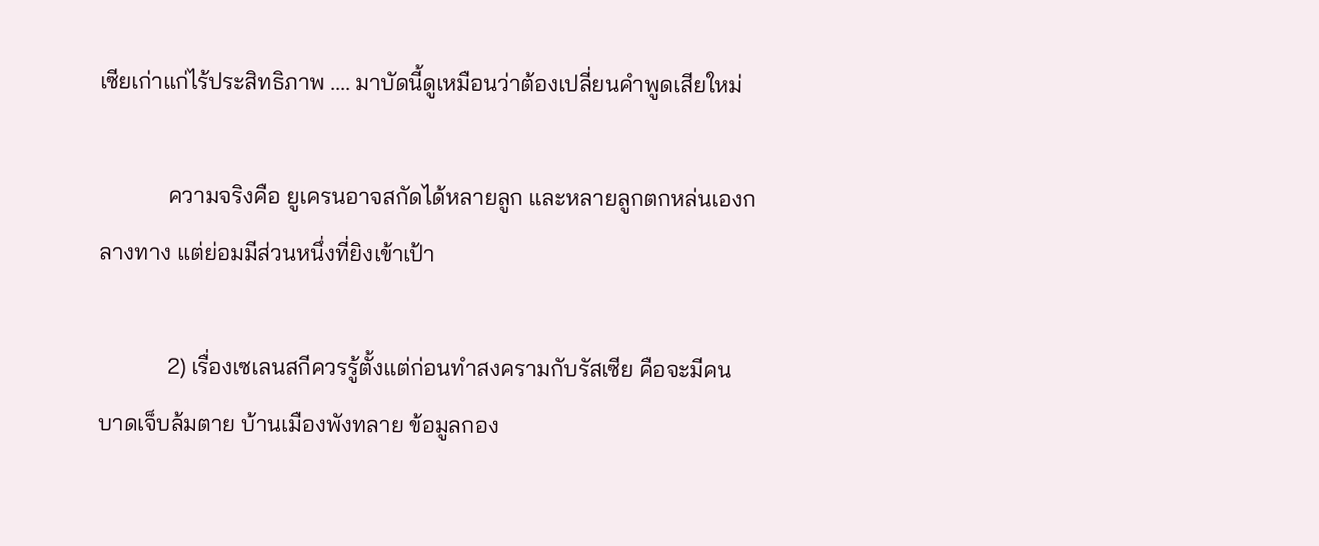เซียเก่าแก่ไร้ประสิทธิภาพ .... มาบัดนี้ดูเหมือนว่าต้องเปลี่ยนคำพูดเสียใหม่

            ความจริงคือ ยูเครนอาจสกัดได้หลายลูก และหลายลูกตกหล่นเองกลางทาง แต่ย่อมมีส่วนหนึ่งที่ยิงเข้าเป้า

            2) เรื่องเซเลนสกีควรรู้ตั้งแต่ก่อนทำสงครามกับรัสเซีย คือจะมีคนบาดเจ็บล้มตาย บ้านเมืองพังทลาย ข้อมูลกอง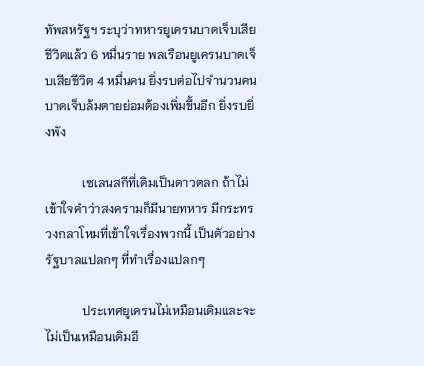ทัพสหรัฐฯ ระบุว่าทหารยูเครนบาดเจ็บเสียชีวิตแล้ว 6 หมื่นราย พลเรือนยูเครนบาดเจ็บเสียชีวิต 4 หมื่นคน ยิ่งรบต่อไปจำนวนคนบาดเจ็บล้มตายย่อมต้องเพิ่มขึ้นอีก ยิ่งรบยิ่งพัง

            เซเลนสกีที่เดิมเป็นดาวตลก ถ้าไม่เข้าใจคำว่าสงครามก็มีนายทหาร มีกระทรวงกลาโหมที่เข้าใจเรื่องพวกนี้ เป็นตัวอย่างรัฐบาลแปลกๆ ที่ทำเรื่องแปลกๆ

            ประเทศยูเครนไม่เหมือนเดิมและจะไม่เป็นเหมือนเดิมอี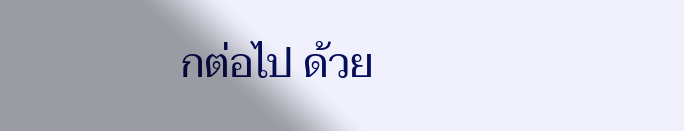กต่อไป ด้วย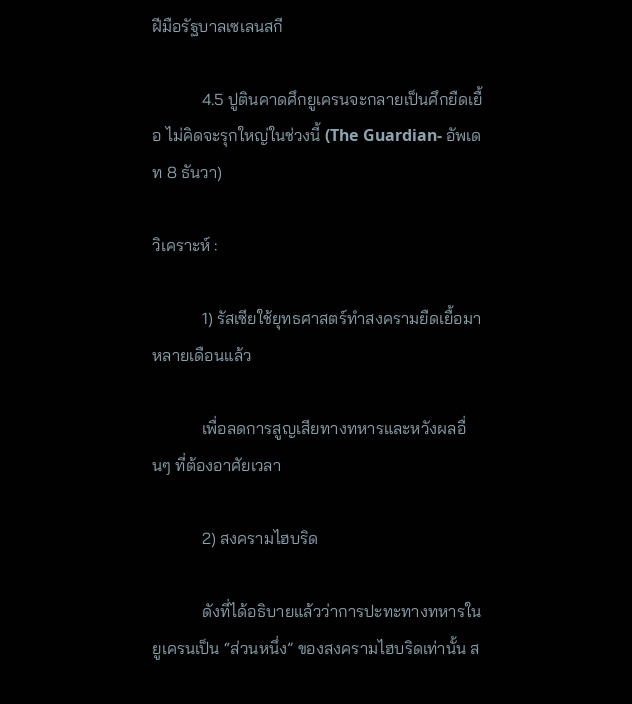ฝีมือรัฐบาลเซเลนสกี

            4.5 ปูตินคาดศึกยูเครนจะกลายเป็นศึกยืดเยื้อ ไม่คิดจะรุกใหญ่ในช่วงนี้ (The Guardian- อัพเดท 8 ธันวา)

วิเคราะห์ :

            1) รัสเซียใช้ยุทธศาสตร์ทำสงครามยืดเยื้อมาหลายเดือนแล้ว

            เพื่อลดการสูญเสียทางทหารและหวังผลอื่นๆ ที่ต้องอาศัยเวลา

            2) สงครามไฮบริด

            ดังที่ได้อธิบายแล้วว่าการปะทะทางทหารในยูเครนเป็น “ส่วนหนึ่ง” ของสงครามไฮบริดเท่านั้น ส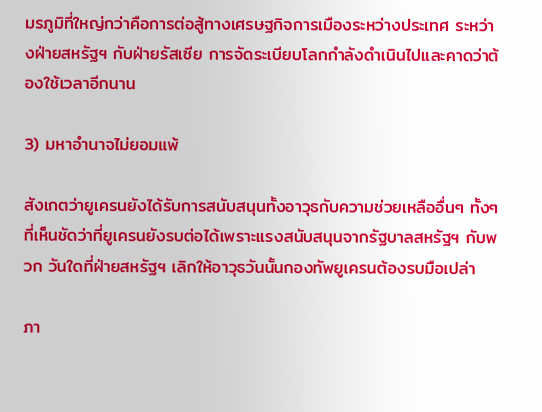มรภูมิที่ใหญ่กว่าคือการต่อสู้ทางเศรษฐกิจการเมืองระหว่างประเทศ ระหว่างฝ่ายสหรัฐฯ กับฝ่ายรัสเซีย การจัดระเบียบโลกกำลังดำเนินไปและคาดว่าต้องใช้เวลาอีกนาน

3) มหาอำนาจไม่ยอมแพ้

สังเกตว่ายูเครนยังได้รับการสนับสนุนทั้งอาวุธกับความช่วยเหลืออื่นๆ ทั้งๆ ที่เห็นชัดว่าที่ยูเครนยังรบต่อได้เพราะแรงสนับสนุนจากรัฐบาลสหรัฐฯ กับพวก วันใดที่ฝ่ายสหรัฐฯ เลิกให้อาวุธวันนั้นกองทัพยูเครนต้องรบมือเปล่า

ภา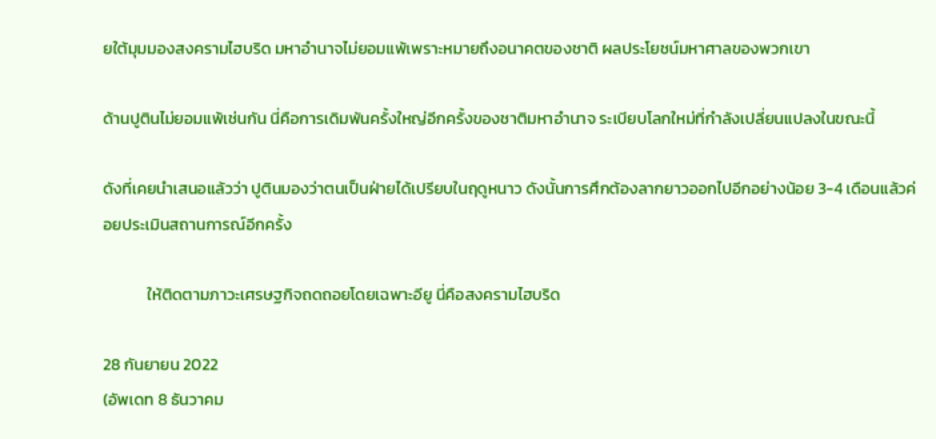ยใต้มุมมองสงครามไฮบริด มหาอำนาจไม่ยอมแพ้เพราะหมายถึงอนาคตของชาติ ผลประโยชน์มหาศาลของพวกเขา

ด้านปูตินไม่ยอมแพ้เช่นกัน นี่คือการเดิมพันครั้งใหญ่อีกครั้งของชาติมหาอำนาจ ระเบียบโลกใหม่ที่กำลังเปลี่ยนแปลงในขณะนี้

ดังที่เคยนำเสนอแล้วว่า ปูตินมองว่าตนเป็นฝ่ายได้เปรียบในฤดูหนาว ดังนั้นการศึกต้องลากยาวออกไปอีกอย่างน้อย 3-4 เดือนแล้วค่อยประเมินสถานการณ์อีกครั้ง

            ให้ติดตามภาวะเศรษฐกิจถดถอยโดยเฉพาะอียู นี่คือสงครามไฮบริด

28 กันยายน 2022
(อัพเดท 8 ธันวาคม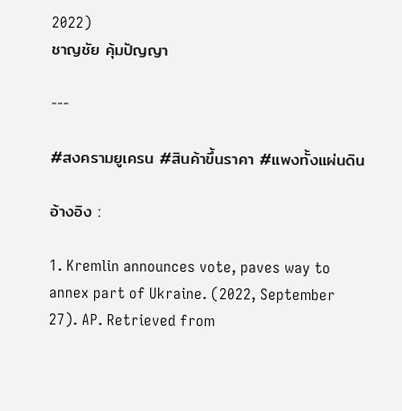2022)
ชาญชัย คุ้มปัญญา

---

#สงครามยูเครน #สินค้าขึ้นราคา #แพงทั้งแผ่นดิน

อ้างอิง :

1. Kremlin announces vote, paves way to annex part of Ukraine. (2022, September 27). AP. Retrieved from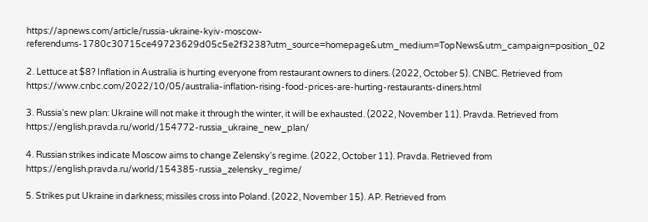https://apnews.com/article/russia-ukraine-kyiv-moscow-referendums-1780c30715ce49723629d05c5e2f3238?utm_source=homepage&utm_medium=TopNews&utm_campaign=position_02

2. Lettuce at $8? Inflation in Australia is hurting everyone from restaurant owners to diners. (2022, October 5). CNBC. Retrieved from https://www.cnbc.com/2022/10/05/australia-inflation-rising-food-prices-are-hurting-restaurants-diners.html

3. Russia's new plan: Ukraine will not make it through the winter, it will be exhausted. (2022, November 11). Pravda. Retrieved from https://english.pravda.ru/world/154772-russia_ukraine_new_plan/

4. Russian strikes indicate Moscow aims to change Zelensky's regime. (2022, October 11). Pravda. Retrieved from https://english.pravda.ru/world/154385-russia_zelensky_regime/

5. Strikes put Ukraine in darkness; missiles cross into Poland. (2022, November 15). AP. Retrieved from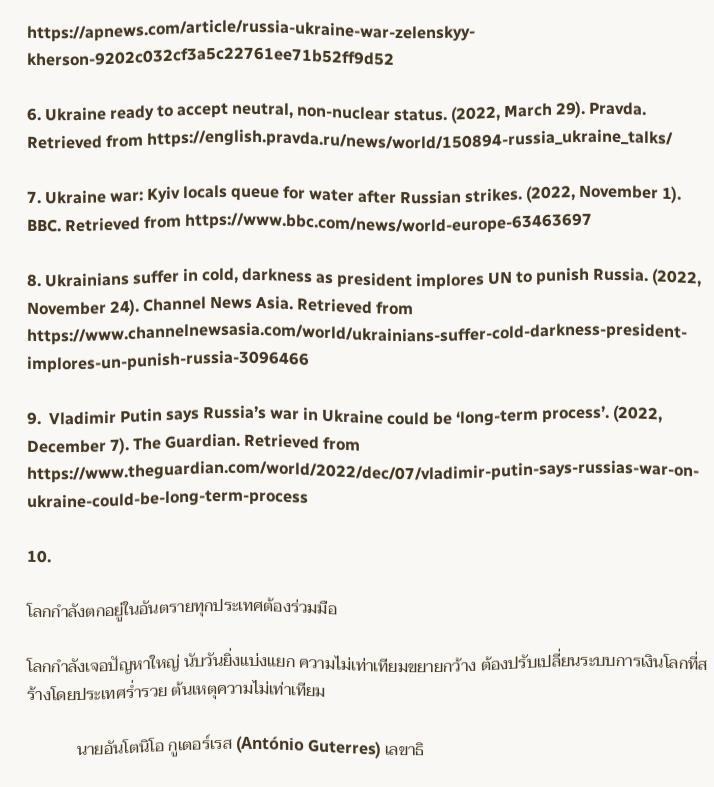https://apnews.com/article/russia-ukraine-war-zelenskyy-kherson-9202c032cf3a5c22761ee71b52ff9d52

6. Ukraine ready to accept neutral, non-nuclear status. (2022, March 29). Pravda. Retrieved from https://english.pravda.ru/news/world/150894-russia_ukraine_talks/

7. Ukraine war: Kyiv locals queue for water after Russian strikes. (2022, November 1). BBC. Retrieved from https://www.bbc.com/news/world-europe-63463697

8. Ukrainians suffer in cold, darkness as president implores UN to punish Russia. (2022, November 24). Channel News Asia. Retrieved from https://www.channelnewsasia.com/world/ukrainians-suffer-cold-darkness-president-implores-un-punish-russia-3096466

9.  Vladimir Putin says Russia’s war in Ukraine could be ‘long-term process’. (2022, December 7). The Guardian. Retrieved from https://www.theguardian.com/world/2022/dec/07/vladimir-putin-says-russias-war-on-ukraine-could-be-long-term-process

10.

โลกกำลังตกอยู่ในอันตรายทุกประเทศต้องร่วมมือ

โลกกำลังเจอปัญหาใหญ่ นับวันยิ่งแบ่งแยก ความไม่เท่าเทียมขยายกว้าง ต้องปรับเปลี่ยนระบบการเงินโลกที่สร้างโดยประเทศร่ำรวย ต้นเหตุความไม่เท่าเทียม

            นายอันโตนิโอ กูเตอร์เรส (António Guterres) เลขาธิ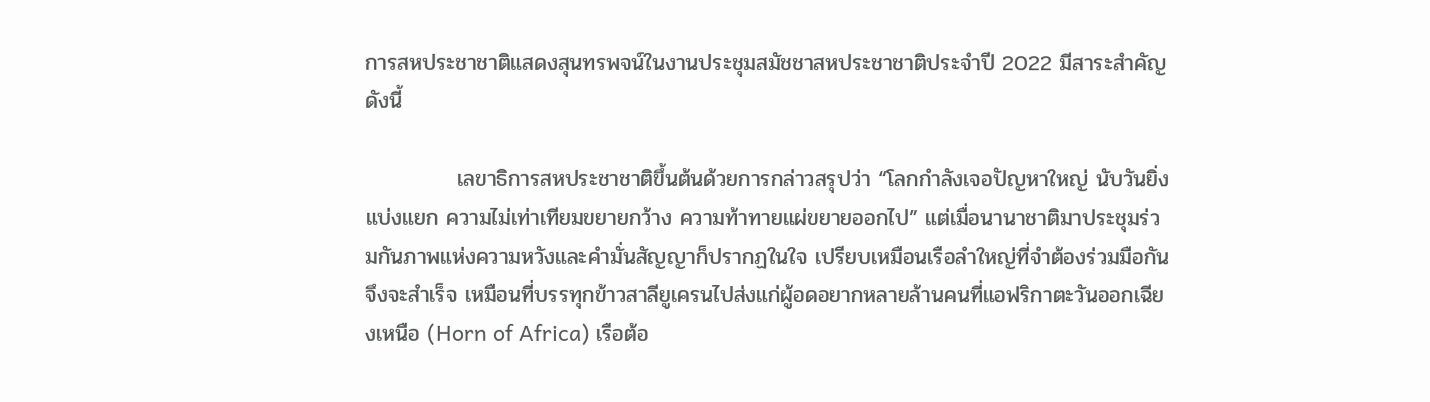การสหประชาชาติแสดงสุนทรพจน์ในงานประชุมสมัชชาสหประชาชาติประจำปี 2022 มีสาระสำคัญดังนี้

            เลขาธิการสหประชาชาติขึ้นต้นด้วยการกล่าวสรุปว่า “โลกกำลังเจอปัญหาใหญ่ นับวันยิ่งแบ่งแยก ความไม่เท่าเทียมขยายกว้าง ความท้าทายแผ่ขยายออกไป” แต่เมื่อนานาชาติมาประชุมร่วมกันภาพแห่งความหวังและคำมั่นสัญญาก็ปรากฏในใจ เปรียบเหมือนเรือลำใหญ่ที่จำต้องร่วมมือกันจึงจะสำเร็จ เหมือนที่บรรทุกข้าวสาลียูเครนไปส่งแก่ผู้อดอยากหลายล้านคนที่แอฟริกาตะวันออกเฉียงเหนือ (Horn of Africa) เรือต้อ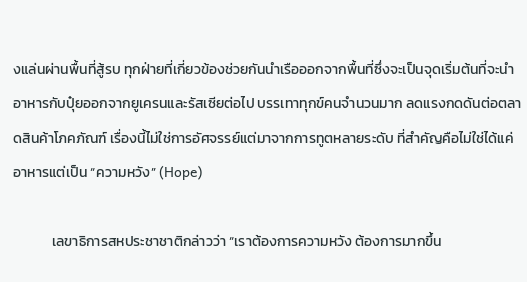งแล่นผ่านพื้นที่สู้รบ ทุกฝ่ายที่เกี่ยวข้องช่วยกันนำเรือออกจากพื้นที่ซึ่งจะเป็นจุดเริ่มต้นที่จะนำอาหารกับปุ๋ยออกจากยูเครนและรัสเซียต่อไป บรรเทาทุกข์คนจำนวนมาก ลดแรงกดดันต่อตลาดสินค้าโภคภัณฑ์ เรื่องนี้ไม่ใช่การอัศจรรย์แต่มาจากการทูตหลายระดับ ที่สำคัญคือไม่ใช่ได้แค่อาหารแต่เป็น “ความหวัง” (Hope)

            เลขาธิการสหประชาชาติกล่าวว่า “เราต้องการความหวัง ต้องการมากขึ้น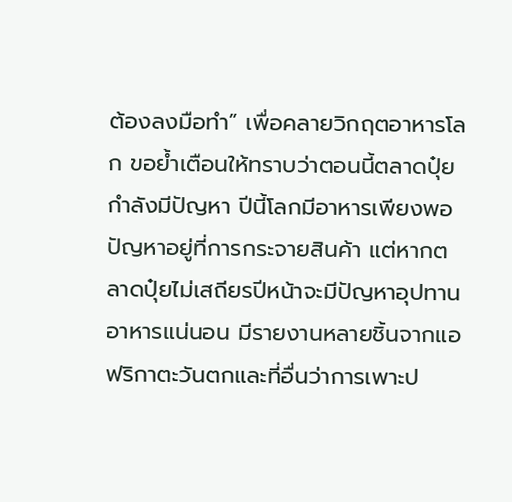ต้องลงมือทำ” เพื่อคลายวิกฤตอาหารโลก ขอย้ำเตือนให้ทราบว่าตอนนี้ตลาดปุ๋ยกำลังมีปัญหา ปีนี้โลกมีอาหารเพียงพอ ปัญหาอยู่ที่การกระจายสินค้า แต่หากตลาดปุ๋ยไม่เสถียรปีหน้าจะมีปัญหาอุปทานอาหารแน่นอน มีรายงานหลายชิ้นจากแอฟริกาตะวันตกและที่อื่นว่าการเพาะป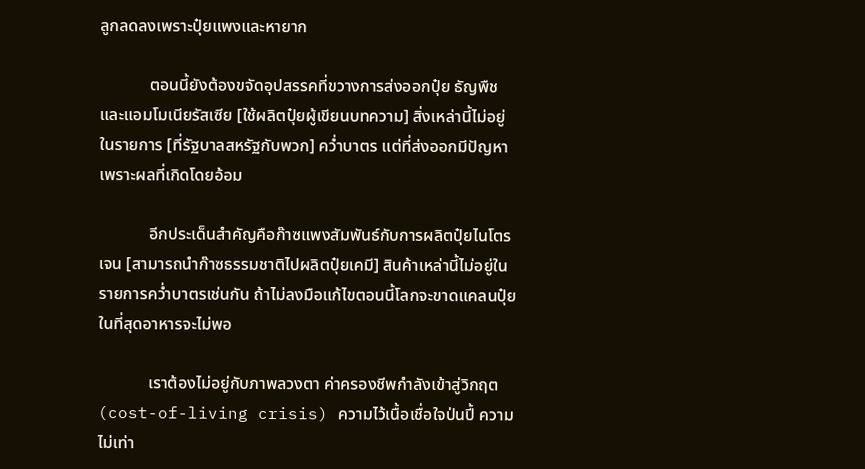ลูกลดลงเพราะปุ๋ยแพงและหายาก

            ตอนนี้ยังต้องขจัดอุปสรรคที่ขวางการส่งออกปุ๋ย ธัญพืชและแอมโมเนียรัสเซีย [ใช้ผลิตปุ๋ยผู้เขียนบทความ] สิ่งเหล่านี้ไม่อยู่ในรายการ [ที่รัฐบาลสหรัฐกับพวก] คว่ำบาตร แต่ที่ส่งออกมีปัญหาเพราะผลที่เกิดโดยอ้อม

            อีกประเด็นสำคัญคือก๊าซแพงสัมพันธ์กับการผลิตปุ๋ยไนโตรเจน [สามารถนำก๊าซธรรมชาติไปผลิตปุ๋ยเคมี] สินค้าเหล่านี้ไม่อยู่ในรายการคว่ำบาตรเช่นกัน ถ้าไม่ลงมือแก้ไขตอนนี้โลกจะขาดแคลนปุ๋ยในที่สุดอาหารจะไม่พอ

            เราต้องไม่อยู่กับภาพลวงตา ค่าครองชีพกำลังเข้าสู่วิกฤต (cost-of-living crisis) ความไว้เนื้อเชื่อใจป่นปี้ ความไม่เท่า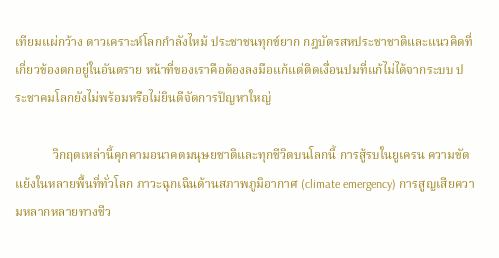เทียมแผ่กว้าง ดาวเคราะห์โลกกำลังไหม้ ประชาชนทุกข์ยาก กฎบัตรสหประชาชาติและแนวคิดที่เกี่ยวข้องตกอยู่ในอันตราย หน้าที่ของเราคือต้องลงมือแก้แต่ติดเงื่อนปมที่แก้ไม่ได้จากระบบ ประชาคมโลกยังไม่พร้อมหรือไม่ยินดีจัดการปัญหาใหญ่

            วิกฤตเหล่านี้คุกคามอนาคตมนุษยชาติและทุกชีวิตบนโลกนี้ การสู้รบในยูเครน ความขัดแย้งในหลายพื้นที่ทั่วโลก ภาวะฉุกเฉินด้านสภาพภูมิอากาศ (climate emergency) การสูญเสียความหลากหลายทางชีว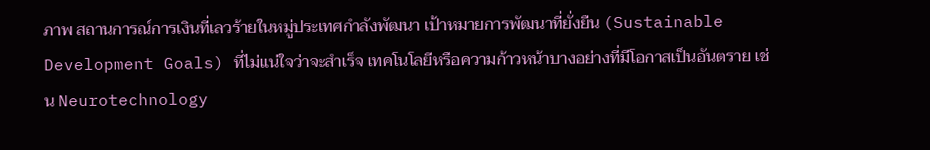ภาพ สถานการณ์การเงินที่เลวร้ายในหมู่ประเทศกำลังพัฒนา เป้าหมายการพัฒนาที่ยั่งยืน (Sustainable Development Goals) ที่ไม่แน่ใจว่าจะสำเร็จ เทคโนโลยีหรือความก้าวหน้าบางอย่างที่มีโอกาสเป็นอันตราย เช่น Neurotechnology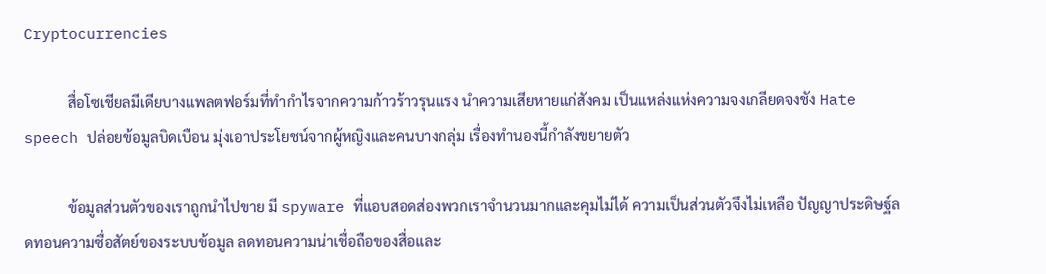Cryptocurrencies

            สื่อโซเชียลมีเดียบางแพลตฟอร์มที่ทำกำไรจากความก้าวร้าวรุนแรง นำความเสียหายแก่สังคม เป็นแหล่งแห่งความจงเกลียดจงชัง Hate speech ปล่อยข้อมูลบิดเบือน มุ่งเอาประโยชน์จากผู้หญิงและคนบางกลุ่ม เรื่องทำนองนี้กำลังขยายตัว

            ข้อมูลส่วนตัวของเราถูกนำไปขาย มี spyware ที่แอบสอดส่องพวกเราจำนวนมากและคุมไม่ได้ ความเป็นส่วนตัวจึงไม่เหลือ ปัญญาประดิษฐ์ลดทอนความซื่อสัตย์ของระบบข้อมูล ลดทอนความน่าเชื่อถือของสื่อและ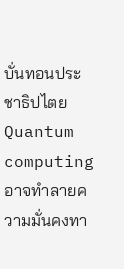บั่นทอนประชาธิปไตย Quantum computing อาจทำลายความมั่นคงทา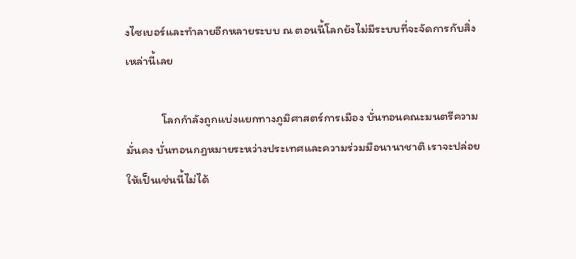งไซเบอร์และทำลายอีกหลายระบบ ณ ตอนนี้โลกยังไม่มีระบบที่จะจัดการกับสิ่งเหล่านี้เลย

            โลกกำลังถูกแบ่งแยกทางภูมิศาสตร์การเมือง บั่นทอนคณะมนตรีความมั่นคง บั่นทอนกฎหมายระหว่างประเทศและความร่วมมือนานาชาติ เราจะปล่อยให้เป็นเช่นนี้ไม่ได้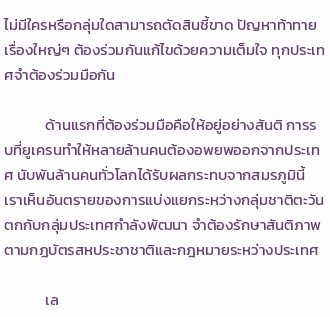ไม่มีใครหรือกลุ่มใดสามารถตัดสินชี้ขาด ปัญหาท้าทายเรื่องใหญ่ๆ ต้องร่วมกันแก้ไขด้วยความเต็มใจ ทุกประเทศจำต้องร่วมมือกัน

            ด้านแรกที่ต้องร่วมมือคือให้อยู่อย่างสันติ การรบที่ยูเครนทำให้หลายล้านคนต้องอพยพออกจากประเทศ นับพันล้านคนทั่วโลกได้รับผลกระทบจากสมรภูมินี้ เราเห็นอันตรายของการแบ่งแยกระหว่างกลุ่มชาติตะวันตกกับกลุ่มประเทศกำลังพัฒนา จำต้องรักษาสันติภาพตามกฎบัตรสหประชาชาติและกฎหมายระหว่างประเทศ

            เล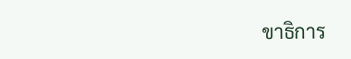ขาธิการ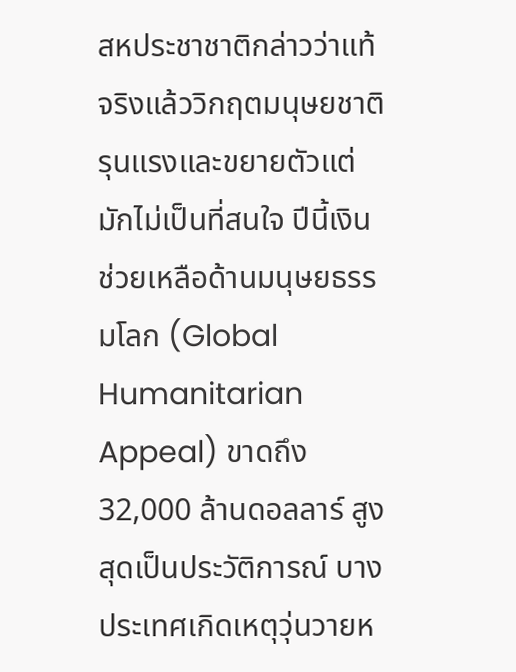สหประชาชาติกล่าวว่าแท้จริงแล้ววิกฤตมนุษยชาติรุนแรงและขยายตัวแต่มักไม่เป็นที่สนใจ ปีนี้เงินช่วยเหลือด้านมนุษยธรรมโลก (Global Humanitarian Appeal) ขาดถึง 32,000 ล้านดอลลาร์ สูงสุดเป็นประวัติการณ์ บางประเทศเกิดเหตุวุ่นวายห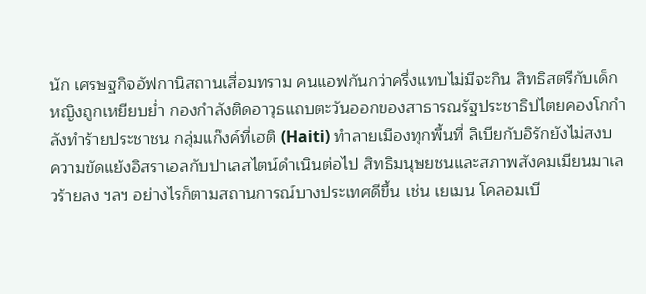นัก เศรษฐกิจอัฟกานิสถานเสื่อมทราม คนแอฟกันกว่าครึ่งแทบไม่มีจะกิน สิทธิสตรีกับเด็กหญิงถูกเหยียบย่ำ กองกำลังติดอาวุธแถบตะวันออกของสาธารณรัฐประชาธิปไตยคองโกกำลังทำร้ายประชาชน กลุ่มแก๊งค์ที่เฮติ (Haiti) ทำลายเมืองทุกพื้นที่ ลิเบียกับอิรักยังไม่สงบ ความขัดแย้งอิสราเอลกับปาเลสไตน์ดำเนินต่อไป สิทธิมนุษยชนและสภาพสังคมเมียนมาเลวร้ายลง ฯลฯ อย่างไรก็ตามสถานการณ์บางประเทศดีขึ้น เช่น เยเมน โคลอมเบี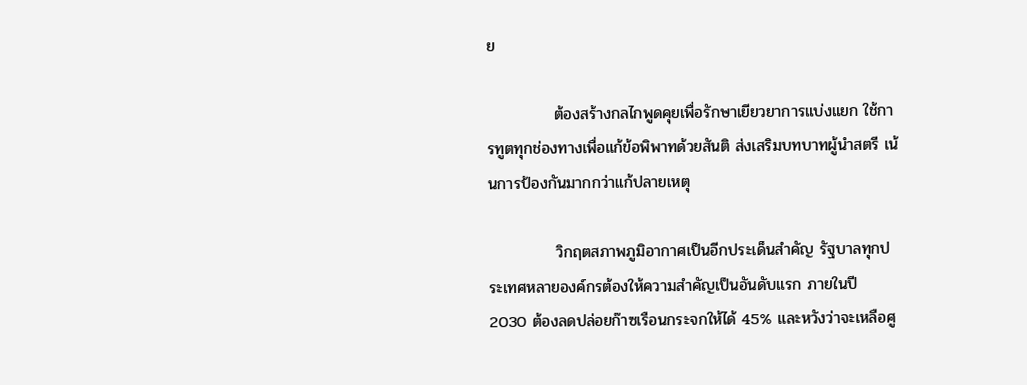ย

            ต้องสร้างกลไกพูดคุยเพื่อรักษาเยียวยาการแบ่งแยก ใช้การทูตทุกช่องทางเพื่อแก้ข้อพิพาทด้วยสันติ ส่งเสริมบทบาทผู้นำสตรี เน้นการป้องกันมากกว่าแก้ปลายเหตุ

            วิกฤตสภาพภูมิอากาศเป็นอีกประเด็นสำคัญ รัฐบาลทุกประเทศหลายองค์กรต้องให้ความสำคัญเป็นอันดับแรก ภายในปี 2030 ต้องลดปล่อยก๊าซเรือนกระจกให้ได้ 45% และหวังว่าจะเหลือศู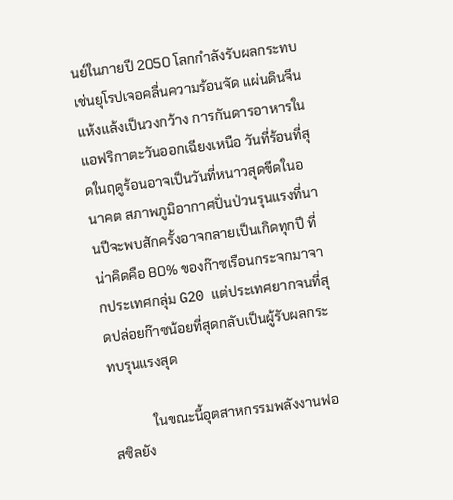นย์ในภายปี 2050 โลกกำลังรับผลกระทบเช่นยุโรปเจอคลื่นความร้อนจัด แผ่นดินจีนแห้งแล้งเป็นวงกว้าง การกันดารอาหารในแอฟริกาตะวันออกเฉียงเหนือ วันที่ร้อนที่สุดในฤดูร้อนอาจเป็นวันที่หนาวสุดขีดในอนาคต สภาพภูมิอากาศปั่นป่วนรุนแรงที่นานปีจะพบสักครั้งอาจกลายเป็นเกิดทุกปี ที่น่าคิดคือ 80% ของก๊าซเรือนกระจกมาจากประเทศกลุ่ม G20 แต่ประเทศยากจนที่สุดปล่อยก๊าซน้อยที่สุดกลับเป็นผู้รับผลกระทบรุนแรงสุด

            ในขณะนี้อุตสาหกรรมพลังงานฟอสซิลยัง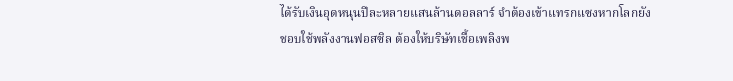ได้รับเงินอุดหนุนปีละหลายแสนล้านดอลลาร์ จำต้องเข้าแทรกแซงหากโลกยังชอบใช้พลังงานฟอสซิล ต้องให้บริษัทเชื้อเพลิงพ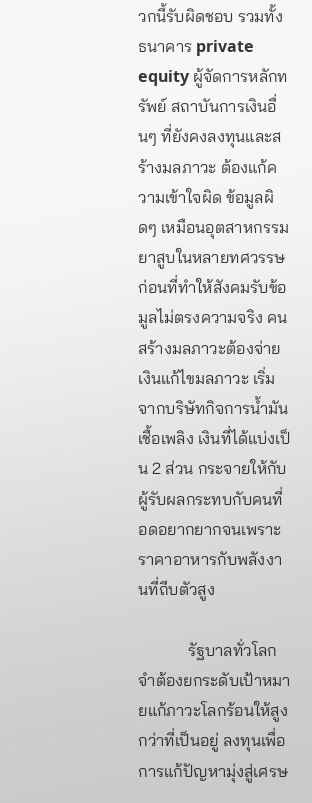วกนี้รับผิดชอบ รวมทั้งธนาคาร private equity ผู้จัดการหลักทรัพย์ สถาบันการเงินอื่นๆ ที่ยังคงลงทุนและสร้างมลภาวะ ต้องแก้ความเข้าใจผิด ข้อมูลผิดๆ เหมือนอุตสาหกรรมยาสูบในหลายทศวรรษก่อนที่ทำให้สังคมรับข้อมูลไม่ตรงความจริง คนสร้างมลภาวะต้องจ่ายเงินแก้ไขมลภาวะ เริ่มจากบริษัทกิจการน้ำมันเชื้อเพลิง เงินที่ได้แบ่งเป็น 2 ส่วน กระจายให้กับผู้รับผลกระทบกับคนที่อดอยากยากจนเพราะราคาอาหารกับพลังงานที่ถีบตัวสูง

            รัฐบาลทั่วโลกจำต้องยกระดับเป้าหมายแก้ภาวะโลกร้อนให้สูงกว่าที่เป็นอยู่ ลงทุนเพื่อการแก้ปัญหามุ่งสู่เศรษ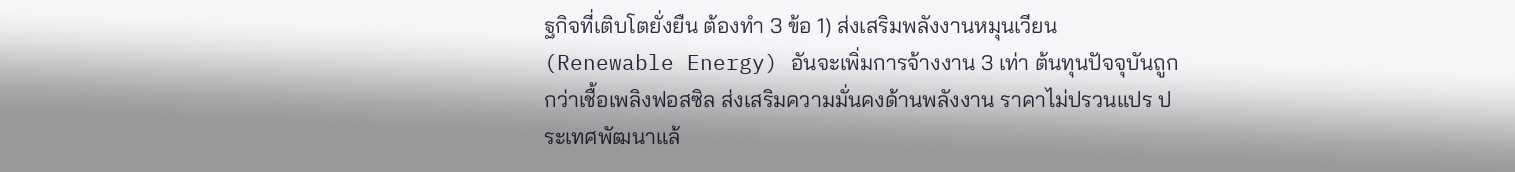ฐกิจที่เติบโตยั่งยืน ต้องทำ 3 ข้อ 1) ส่งเสริมพลังงานหมุนเวียน (Renewable Energy) อันจะเพิ่มการจ้างงาน 3 เท่า ต้นทุนปัจจุบันถูกกว่าเชื้อเพลิงฟอสซิล ส่งเสริมความมั่นคงด้านพลังงาน ราคาไม่ปรวนแปร ประเทศพัฒนาแล้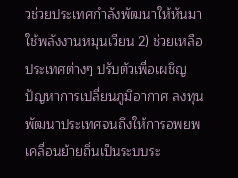วช่วยประเทศกำลังพัฒนาให้หันมาใช้พลังงานหมุนเวียน 2) ช่วยเหลือประเทศต่างๆ ปรับตัวเพื่อเผชิญปัญหาการเปลี่ยนภูมิอากาศ ลงทุนพัฒนาประเทศจนถึงให้การอพยพเคลื่อนย้ายถิ่นเป็นระบบระ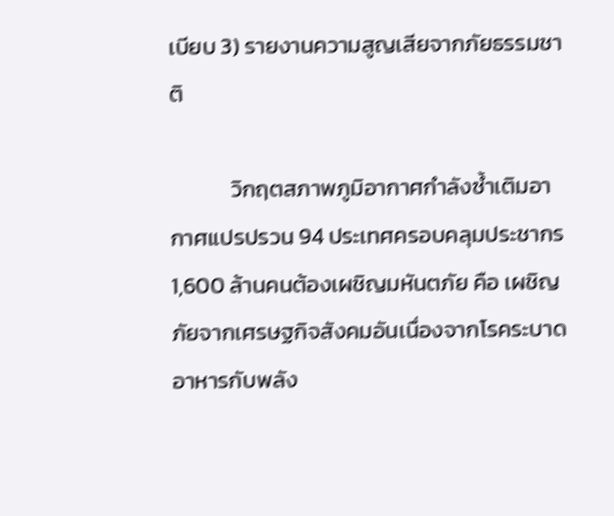เบียบ 3) รายงานความสูญเสียจากภัยธรรมชาติ

            วิกฤตสภาพภูมิอากาศกำลังซ้ำเติมอากาศแปรปรวน 94 ประเทศครอบคลุมประชากร 1,600 ล้านคนต้องเผชิญมหันตภัย คือ เผชิญภัยจากเศรษฐกิจสังคมอันเนื่องจากโรคระบาด อาหารกับพลัง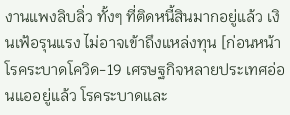งานแพงลิบลิ่ว ทั้งๆ ที่ติดหนี้สินมากอยู่แล้ว เงินเฟ้อรุนแรง ไม่อาจเข้าถึงแหล่งทุน [ก่อนหน้าโรคระบาดโควิด-19 เศรษฐกิจหลายประเทศอ่อนแออยู่แล้ว โรคระบาดและ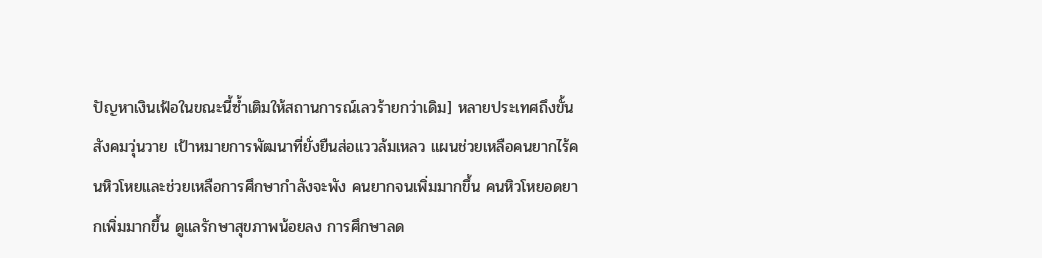ปัญหาเงินเฟ้อในขณะนี้ซ้ำเติมให้สถานการณ์เลวร้ายกว่าเดิม] หลายประเทศถึงขั้นสังคมวุ่นวาย เป้าหมายการพัฒนาที่ยั่งยืนส่อแววล้มเหลว แผนช่วยเหลือคนยากไร้คนหิวโหยและช่วยเหลือการศึกษากำลังจะพัง คนยากจนเพิ่มมากขึ้น คนหิวโหยอดยากเพิ่มมากขึ้น ดูแลรักษาสุขภาพน้อยลง การศึกษาลด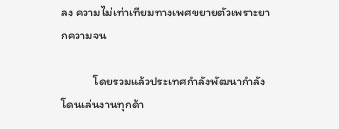ลง ความไม่เท่าเทียมทางเพศขยายตัวเพราะยากความจน

            โดยรวมแล้วประเทศกำลังพัฒนากำลังโดนเล่นงานทุกด้า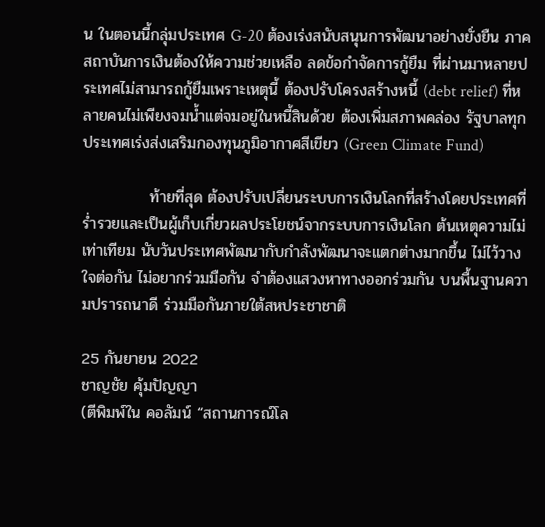น ในตอนนี้กลุ่มประเทศ G-20 ต้องเร่งสนับสนุนการพัฒนาอย่างยั่งยืน ภาคสถาบันการเงินต้องให้ความช่วยเหลือ ลดข้อกำจัดการกู้ยืม ที่ผ่านมาหลายประเทศไม่สามารถกู้ยืมเพราะเหตุนี้ ต้องปรับโครงสร้างหนี้ (debt relief) ที่หลายคนไม่เพียงจมน้ำแต่จมอยู่ในหนี้สินด้วย ต้องเพิ่มสภาพคล่อง รัฐบาลทุกประเทศเร่งส่งเสริมกองทุนภูมิอากาศสีเขียว (Green Climate Fund)

            ท้ายที่สุด ต้องปรับเปลี่ยนระบบการเงินโลกที่สร้างโดยประเทศที่ร่ำรวยและเป็นผู้เก็บเกี่ยวผลประโยชน์จากระบบการเงินโลก ต้นเหตุความไม่เท่าเทียม นับวันประเทศพัฒนากับกำลังพัฒนาจะแตกต่างมากขึ้น ไม่ไว้วางใจต่อกัน ไม่อยากร่วมมือกัน จำต้องแสวงหาทางออกร่วมกัน บนพื้นฐานความปรารถนาดี ร่วมมือกันภายใต้สหประชาชาติ

25 กันยายน 2022
ชาญชัย คุ้มปัญญา
(ตีพิมพ์ใน คอลัมน์ “สถานการณ์โล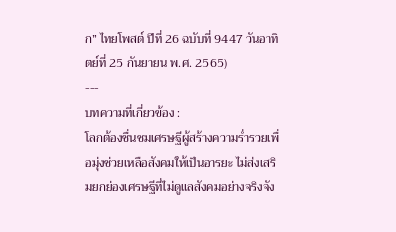ก” ไทยโพสต์ ปีที่ 26 ฉบับที่ 9447 วันอาทิตย์ที่ 25 กันยายน พ.ศ. 2565)
---
บทความที่เกี่ยวข้อง :
โลกต้องชื่นชมเศรษฐีผู้สร้างความร่ำรวยเพื่อมุ่งช่วยเหลือสังคมให้เป็นอารยะ ไม่ส่งเสริมยกย่องเศรษฐีที่ไม่ดูแลสังคมอย่างจริงจัง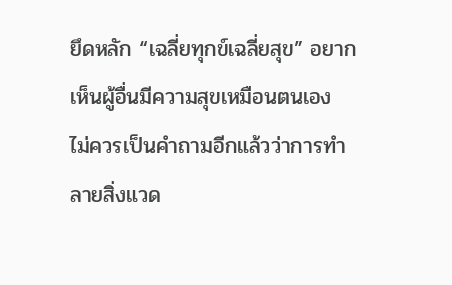ยึดหลัก “เฉลี่ยทุกข์เฉลี่ยสุข” อยากเห็นผู้อื่นมีความสุขเหมือนตนเอง
ไม่ควรเป็นคำถามอีกแล้วว่าการทำลายสิ่งแวด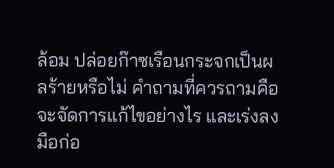ล้อม ปล่อยก๊าซเรือนกระจกเป็นผลร้ายหรือไม่ คำถามที่ควรถามคือจะจัดการแก้ไขอย่างไร และเร่งลงมือก่อ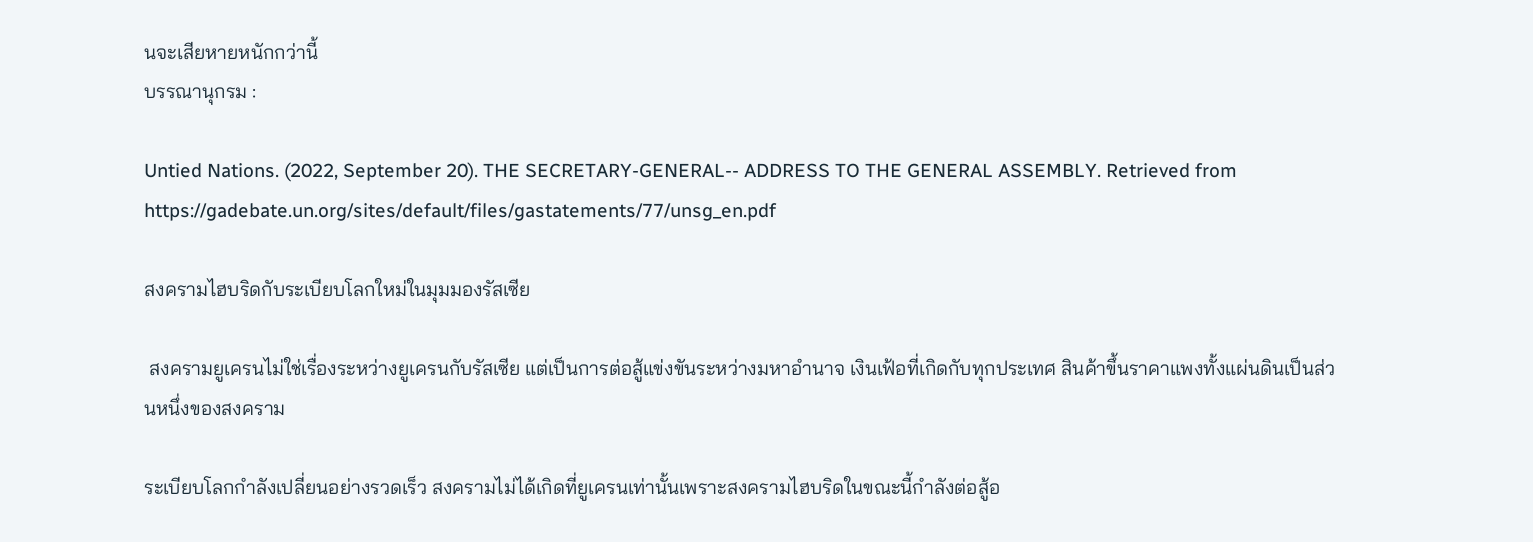นจะเสียหายหนักกว่านี้
บรรณานุกรม :

Untied Nations. (2022, September 20). THE SECRETARY-GENERAL-- ADDRESS TO THE GENERAL ASSEMBLY. Retrieved from https://gadebate.un.org/sites/default/files/gastatements/77/unsg_en.pdf

สงครามไฮบริดกับระเบียบโลกใหม่ในมุมมองรัสเซีย

 สงครามยูเครนไม่ใช่เรื่องระหว่างยูเครนกับรัสเซีย แต่เป็นการต่อสู้แข่งขันระหว่างมหาอำนาจ เงินเฟ้อที่เกิดกับทุกประเทศ สินค้าขึ้นราคาแพงทั้งแผ่นดินเป็นส่วนหนึ่งของสงคราม

ระเบียบโลกกำลังเปลี่ยนอย่างรวดเร็ว สงครามไม่ได้เกิดที่ยูเครนเท่านั้นเพราะสงครามไฮบริดในขณะนี้กำลังต่อสู้อ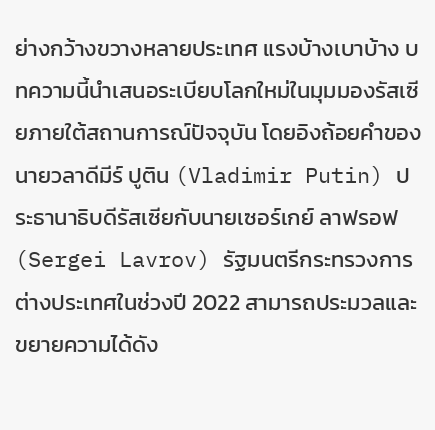ย่างกว้างขวางหลายประเทศ แรงบ้างเบาบ้าง บทความนี้นำเสนอระเบียบโลกใหม่ในมุมมองรัสเซียภายใต้สถานการณ์ปัจจุบัน โดยอิงถ้อยคำของนายวลาดีมีร์ ปูติน (Vladimir Putin) ประธานาธิบดีรัสเซียกับนายเซอร์เกย์ ลาฟรอฟ (Sergei Lavrov) รัฐมนตรีกระทรวงการต่างประเทศในช่วงปี 2022 สามารถประมวลและขยายความได้ดัง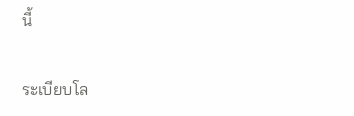นี้

ระเบียบโล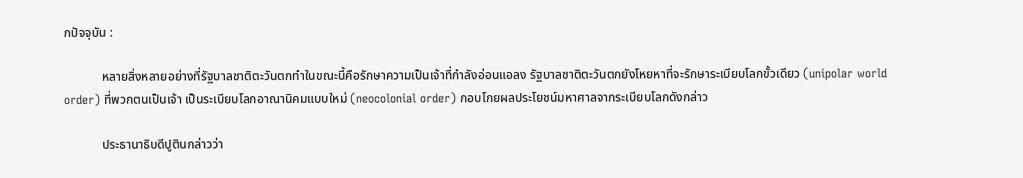กปัจจุบัน :

            หลายสิ่งหลายอย่างที่รัฐบาลชาติตะวันตกทำในขณะนี้คือรักษาความเป็นเจ้าที่กำลังอ่อนแอลง รัฐบาลชาติตะวันตกยังโหยหาที่จะรักษาระเบียบโลกขั้วเดียว (unipolar world order) ที่พวกตนเป็นเจ้า เป็นระเบียบโลกอาณานิคมแบบใหม่ (neocolonial order) กอบโกยผลประโยชน์มหาศาลจากระเบียบโลกดังกล่าว

            ประธานาธิบดีปูตินกล่าวว่า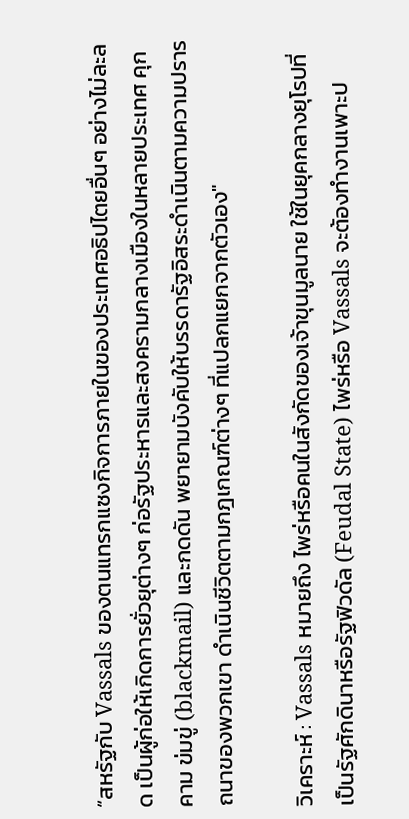“สหรัฐกับ Vassals ของตนแทรกแซงกิจการภายในของประเทศอธิปไตยอื่นๆ อย่างไม่ละลด เป็นผู้ก่อให้เกิดการยั่วยุต่างๆ ก่อรัฐประหารและสงครามกลางเมืองในหลายประเทศ คุกคาม ข่มขู่ (blackmail) และกดดัน พยายามบังคับให้บรรดารัฐอิสระดำเนินตามความปรารถนาของพวกเขา ดำเนินชีวิตตามกฎเกณฑ์ต่างๆ ที่แปลกแยกจากตัวเอง"

วิเคราะห์ : Vassals หมายถึง ไพร่หรือคนในสังกัดของเจ้าขุนมูลนาย ใช้ในยุคกลางยุโรปที่เป็นรัฐศักดินาหรือรัฐฟิวดัล (Feudal State) ไพร่หรือ Vassals จะต้องทำงานเพาะป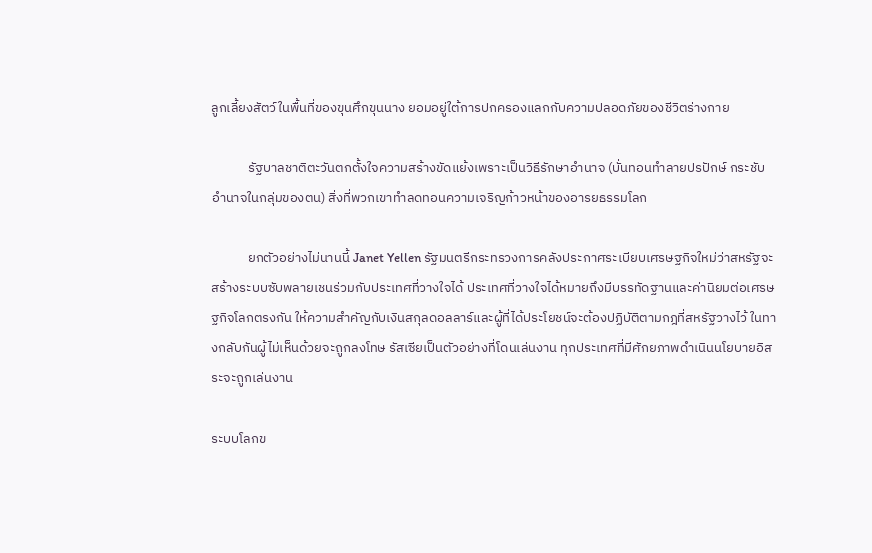ลูกเลี้ยงสัตว์ในพื้นที่ของขุนศึกขุนนาง ยอมอยู่ใต้การปกครองแลกกับความปลอดภัยของชีวิตร่างกาย

            รัฐบาลชาติตะวันตกตั้งใจความสร้างขัดแย้งเพราะเป็นวิธีรักษาอำนาจ (บั่นทอนทำลายปรปักษ์ กระชับอำนาจในกลุ่มของตน) สิ่งที่พวกเขาทำลดทอนความเจริญก้าวหน้าของอารยธรรมโลก

            ยกตัวอย่างไม่นานนี้ Janet Yellen รัฐมนตรีกระทรวงการคลังประกาศระเบียบเศรษฐกิจใหม่ว่าสหรัฐจะสร้างระบบซับพลายเชนร่วมกับประเทศที่วางใจได้ ประเทศที่วางใจได้หมายถึงมีบรรทัดฐานและค่านิยมต่อเศรษฐกิจโลกตรงกัน ให้ความสำคัญกับเงินสกุลดอลลาร์และผู้ที่ได้ประโยชน์จะต้องปฏิบัติตามกฎที่สหรัฐวางไว้ ในทางกลับกันผู้ไม่เห็นด้วยจะถูกลงโทษ รัสเซียเป็นตัวอย่างที่โดนเล่นงาน ทุกประเทศที่มีศักยภาพดำเนินนโยบายอิสระจะถูกเล่นงาน

ระบบโลกข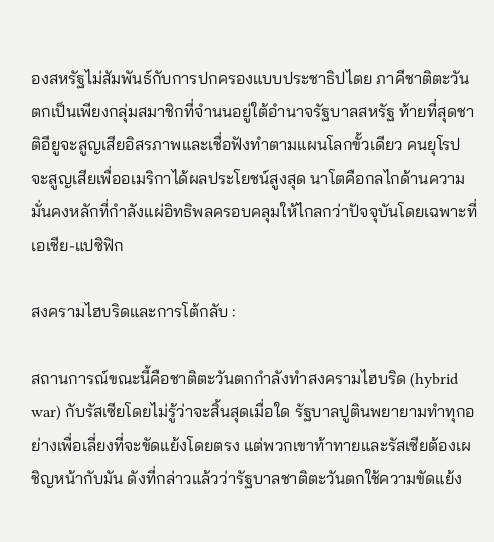องสหรัฐไม่สัมพันธ์กับการปกครองแบบประชาธิปไตย ภาคีชาติตะวันตกเป็นเพียงกลุ่มสมาชิกที่จำนนอยู่ใต้อำนาจรัฐบาลสหรัฐ ท้ายที่สุดชาติอียูจะสูญเสียอิสรภาพและเชื่อฟังทำตามแผนโลกขั้วเดียว คนยุโรปจะสูญเสียเพื่ออเมริกาได้ผลประโยชน์สูงสุด นาโตคือกลไกด้านความมั่นคงหลักที่กำลังแผ่อิทธิพลครอบคลุมให้ไกลกว่าปัจจุบันโดยเฉพาะที่เอเชีย-แปซิฟิก

สงครามไฮบริดและการโต้กลับ :

สถานการณ์ขณะนี้คือชาติตะวันตกกำลังทำสงครามไฮบริด (hybrid war) กับรัสเซียโดยไม่รู้ว่าจะสิ้นสุดเมื่อใด รัฐบาลปูตินพยายามทำทุกอย่างเพื่อเลี่ยงที่จะขัดแย้งโดยตรง แต่พวกเขาท้าทายและรัสเซียต้องเผชิญหน้ากับมัน ดังที่กล่าวแล้วว่ารัฐบาลชาติตะวันตกใช้ความขัดแย้ง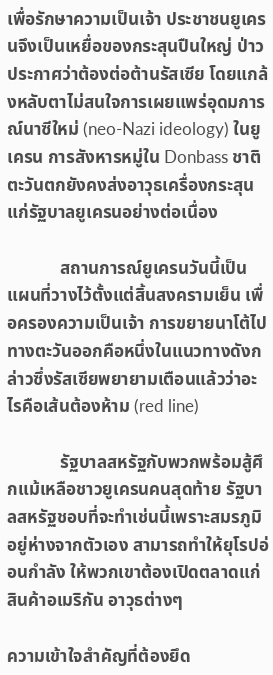เพื่อรักษาความเป็นเจ้า ประชาชนยูเครนจึงเป็นเหยื่อของกระสุนปืนใหญ่ ป่าวประกาศว่าต้องต่อต้านรัสเซีย โดยแกล้งหลับตาไม่สนใจการเผยแพร่อุดมการณ์นาซีใหม่ (neo-Nazi ideology) ในยูเครน การสังหารหมู่ใน Donbass ชาติตะวันตกยังคงส่งอาวุธเครื่องกระสุนแก่รัฐบาลยูเครนอย่างต่อเนื่อง

            สถานการณ์ยูเครนวันนี้เป็นแผนที่วางไว้ตั้งแต่สิ้นสงครามเย็น เพื่อครองความเป็นเจ้า การขยายนาโต้ไปทางตะวันออกคือหนึ่งในแนวทางดังกล่าวซึ่งรัสเซียพยายามเตือนแล้วว่าอะไรคือเส้นต้องห้าม (red line)

            รัฐบาลสหรัฐกับพวกพร้อมสู้ศึกแม้เหลือชาวยูเครนคนสุดท้าย รัฐบาลสหรัฐชอบที่จะทำเช่นนี้เพราะสมรภูมิอยู่ห่างจากตัวเอง สามารถทำให้ยุโรปอ่อนกำลัง ให้พวกเขาต้องเปิดตลาดแก่สินค้าอเมริกัน อาวุธต่างๆ

ความเข้าใจสำคัญที่ต้องยึด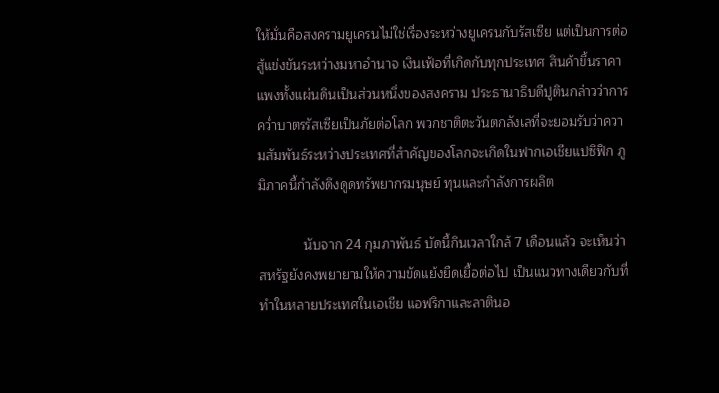ให้มั่นคือสงครามยูเครนไม่ใช่เรื่องระหว่างยูเครนกับรัสเซีย แต่เป็นการต่อสู้แข่งขันระหว่างมหาอำนาจ เงินเฟ้อที่เกิดกับทุกประเทศ สินค้าขึ้นราคา แพงทั้งแผ่นดินเป็นส่วนหนึ่งของสงคราม ประธานาธิบดีปูตินกล่าวว่าการคว่ำบาตรรัสเซียเป็นภัยต่อโลก พวกชาติตะวันตกลังเลที่จะยอมรับว่าความสัมพันธ์ระหว่างประเทศที่สำคัญของโลกจะเกิดในฟากเอเชียแปซิฟิก ภูมิภาคนี้กำลังดึงดูดทรัพยากรมนุษย์ ทุนและกำลังการผลิต

            นับจาก 24 กุมภาพันธ์ บัดนี้กินเวลาใกล้ 7 เดือนแล้ว จะเห็นว่าสหรัฐยังคงพยายามให้ความขัดแย้งยืดเยื้อต่อไป เป็นแนวทางเดียวกับที่ทำในหลายประเทศในเอเชีย แอฟริกาและลาตินอ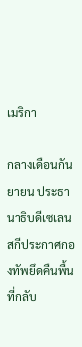เมริกา

กลางเดือนกันยายน ประธานาธิบดีเซเลนสกีประกาศกองทัพยึดคืนพื้นที่กลับ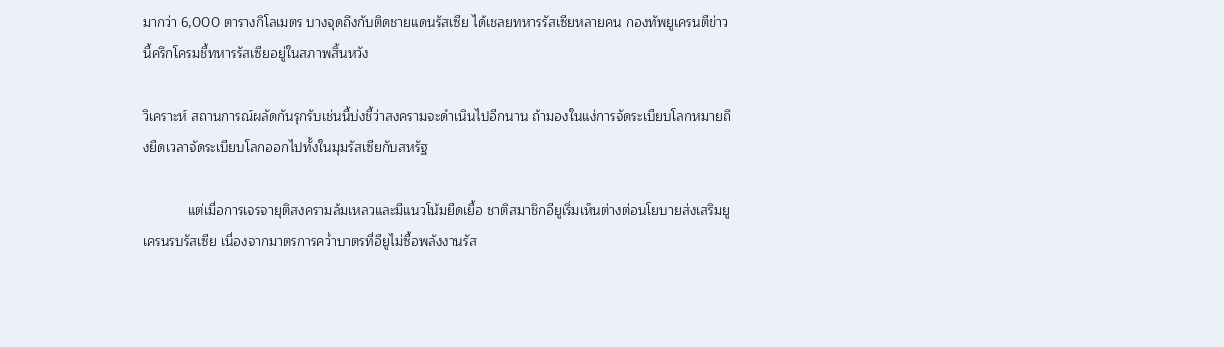มากว่า 6,000 ตารางกิโลเมตร บางจุดถึงกับติดชายแดนรัสเซีย ได้เชลยทหารรัสเซียหลายคน กองทัพยูเครนตีข่าวนี้ครึกโครมชี้ทหารรัสเซียอยู่ในสภาพสิ้นหวัง

วิเคราะห์ สถานการณ์ผลัดกันรุกรับเช่นนี้บ่งชี้ว่าสงครามจะดำเนินไปอีกนาน ถ้ามองในแง่การจัดระเบียบโลกหมายถึงยืดเวลาจัดระเบียบโลกออกไปทั้งในมุมรัสเซียกับสหรัฐ

            แต่เมื่อการเจรจายุติสงครามล้มเหลวและมีแนวโน้มยืดเยื้อ ชาติสมาชิกอียูเริ่มเห็นต่างต่อนโยบายส่งเสริมยูเครนรบรัสเซีย เนื่องจากมาตรการคว่ำบาตรที่อียูไม่ซื้อพลังงานรัส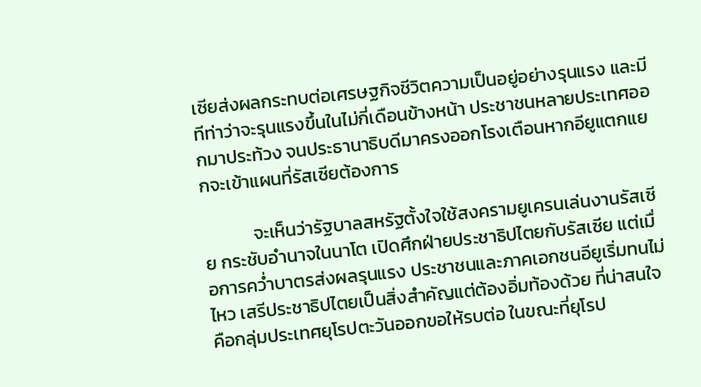เซียส่งผลกระทบต่อเศรษฐกิจชีวิตความเป็นอยู่อย่างรุนแรง และมีทีท่าว่าจะรุนแรงขึ้นในไม่กี่เดือนข้างหน้า ประชาชนหลายประเทศออกมาประท้วง จนประธานาธิบดีมาครงออกโรงเตือนหากอียูแตกแยกจะเข้าแผนที่รัสเซียต้องการ

            จะเห็นว่ารัฐบาลสหรัฐตั้งใจใช้สงครามยูเครนเล่นงานรัสเซีย กระชับอำนาจในนาโต เปิดศึกฝ่ายประชาธิปไตยกับรัสเซีย แต่เมื่อการคว่ำบาตรส่งผลรุนแรง ประชาชนและภาคเอกชนอียูเริ่มทนไม่ไหว เสรีประชาธิปไตยเป็นสิ่งสำคัญแต่ต้องอิ่มท้องด้วย ที่น่าสนใจคือกลุ่มประเทศยุโรปตะวันออกขอให้รบต่อ ในขณะที่ยุโรป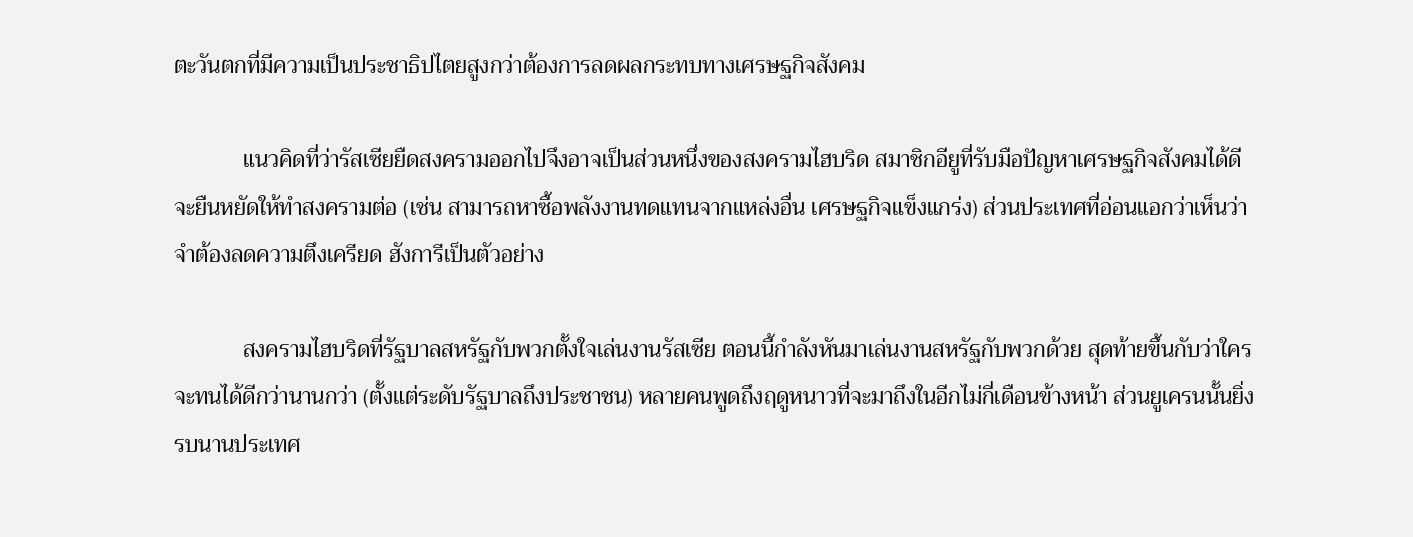ตะวันตกที่มีความเป็นประชาธิปไตยสูงกว่าต้องการลดผลกระทบทางเศรษฐกิจสังคม

            แนวคิดที่ว่ารัสเซียยืดสงครามออกไปจึงอาจเป็นส่วนหนึ่งของสงครามไฮบริด สมาชิกอียูที่รับมือปัญหาเศรษฐกิจสังคมได้ดีจะยืนหยัดให้ทำสงครามต่อ (เช่น สามารถหาซื้อพลังงานทดแทนจากแหล่งอื่น เศรษฐกิจแข็งแกร่ง) ส่วนประเทศที่อ่อนแอกว่าเห็นว่าจำต้องลดความตึงเครียด ฮังการีเป็นตัวอย่าง

            สงครามไฮบริดที่รัฐบาลสหรัฐกับพวกตั้งใจเล่นงานรัสเซีย ตอนนี้กำลังหันมาเล่นงานสหรัฐกับพวกด้วย สุดท้ายขึ้นกับว่าใครจะทนได้ดีกว่านานกว่า (ตั้งแต่ระดับรัฐบาลถึงประชาชน) หลายคนพูดถึงฤดูหนาวที่จะมาถึงในอีกไม่กี่เดือนข้างหน้า ส่วนยูเครนนั้นยิ่งรบนานประเทศ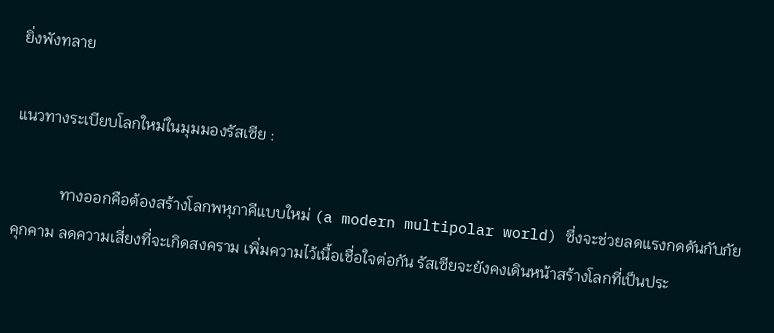ยิ่งพังทลาย

แนวทางระเบียบโลกใหม่ในมุมมองรัสเซีย :

            ทางออกคือต้องสร้างโลกพหุภาคีแบบใหม่ (a modern multipolar world) ซึ่งจะช่วยลดแรงกดดันกับภัยคุกคาม ลดความเสี่ยงที่จะเกิดสงคราม เพิ่มความไว้เนื้อเชื่อใจต่อกัน รัสเซียจะยังคงเดินหน้าสร้างโลกที่เป็นประ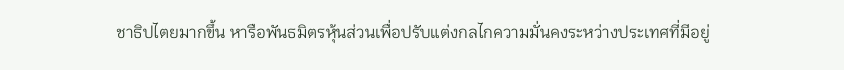ชาธิปไตยมากขึ้น หารือพันธมิตรหุ้นส่วนเพื่อปรับแต่งกลไกความมั่นคงระหว่างประเทศที่มีอยู่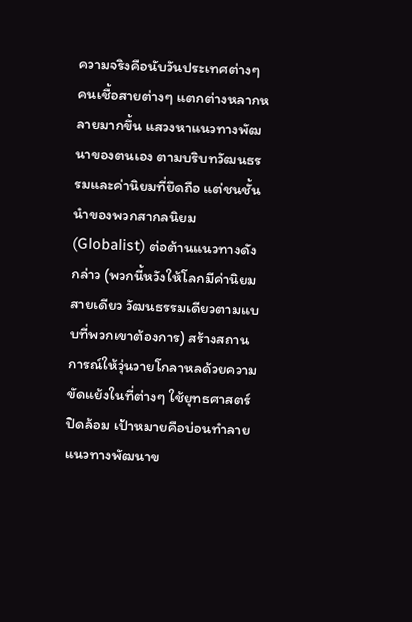ความจริงคือนับวันประเทศต่างๆ คนเชื้อสายต่างๆ แตกต่างหลากหลายมากขึ้น แสวงหาแนวทางพัฒนาของตนเอง ตามบริบทวัฒนธรรมและค่านิยมที่ยึดถือ แต่ชนชั้นนำของพวกสากลนิยม (Globalist) ต่อต้านแนวทางดังกล่าว (พวกนี้หวังให้โลกมีค่านิยมสายเดียว วัฒนธรรมเดียวตามแบบที่พวกเขาต้องการ) สร้างสถานการณ์ให้วุ่นวายโกลาหลด้วยความขัดแย้งในที่ต่างๆ ใช้ยุทธศาสตร์ปิดล้อม เป้าหมายคือบ่อนทำลายแนวทางพัฒนาข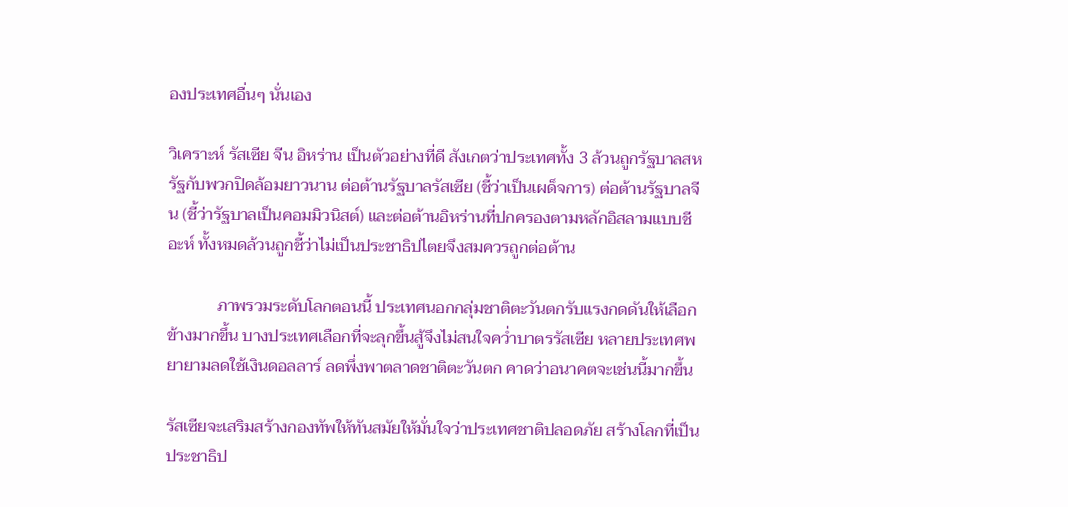องประเทศอื่นๆ นั่นเอง

วิเคราะห์ รัสเซีย จีน อิหร่าน เป็นตัวอย่างที่ดี สังเกตว่าประเทศทั้ง 3 ล้วนถูกรัฐบาลสหรัฐกับพวกปิดล้อมยาวนาน ต่อต้านรัฐบาลรัสเซีย (ชี้ว่าเป็นเผด็จการ) ต่อต้านรัฐบาลจีน (ชี้ว่ารัฐบาลเป็นคอมมิวนิสต์) และต่อต้านอิหร่านที่ปกครองตามหลักอิสลามแบบชีอะห์ ทั้งหมดล้วนถูกชี้ว่าไม่เป็นประชาธิปไตยจึงสมควรถูกต่อต้าน

            ภาพรวมระดับโลกตอนนี้ ประเทศนอกกลุ่มชาติตะวันตกรับแรงกดดันให้เลือกข้างมากขึ้น บางประเทศเลือกที่จะลุกขึ้นสู้จึงไม่สนใจคว่ำบาตรรัสเซีย หลายประเทศพยายามลดใช้เงินดอลลาร์ ลดพึ่งพาตลาดชาติตะวันตก คาดว่าอนาคตจะเช่นนี้มากขึ้น

รัสเซียจะเสริมสร้างกองทัพให้ทันสมัยให้มั่นใจว่าประเทศชาติปลอดภัย สร้างโลกที่เป็นประชาธิป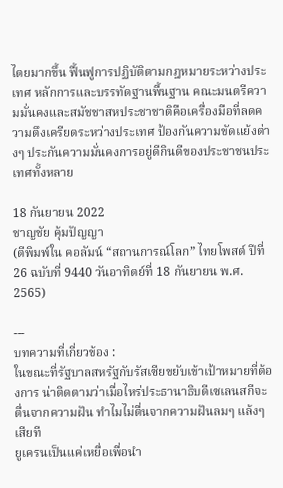ไตยมากขึ้น ฟื้นฟูการปฏิบัติตามกฎหมายระหว่างประเทศ หลักการและบรรทัดฐานพื้นฐาน คณะมนตรีความมั่นคงและสมัชชาสหประชาชาติคือเครื่องมือที่ลดความตึงเครียดระหว่างประเทศ ป้องกันความขัดแย้งต่างๆ ประกันความมั่นคงการอยู่ดีกินดีของประชาชนประเทศทั้งหลาย

18 กันยายน 2022
ชาญชัย คุ้มปัญญา
(ตีพิมพ์ใน คอลัมน์ “สถานการณ์โลก” ไทยโพสต์ ปีที่ 26 ฉบับที่ 9440 วันอาทิตย์ที่ 18 กันยายน พ.ศ. 2565)

---
บทความที่เกี่ยวข้อง :
ในขณะที่รัฐบาลสหรัฐกับรัสเซียขยับเข้าเป้าหมายที่ต้องการ น่าติดตามว่าเมื่อไหร่ประธานาธิบดีเซเลนสกีจะตื่นจากความฝัน ทำไมไม่ตื่นจากความฝันลมๆ แล้งๆ เสียที
ยูเครนเป็นแค่เหยื่อเพื่อนำ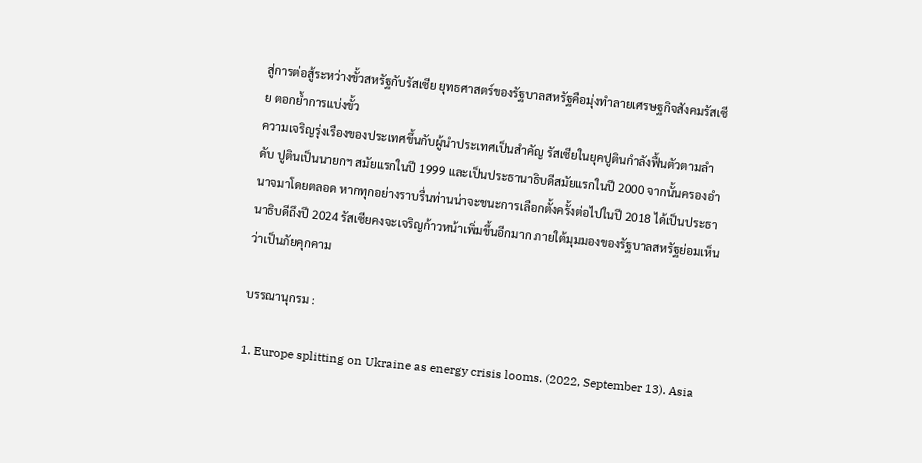สู่การต่อสู้ระหว่างขั้วสหรัฐกับรัสเซีย ยุทธศาสตร์ของรัฐบาลสหรัฐคือมุ่งทำลายเศรษฐกิจสังคมรัสเซีย ตอกย้ำการแบ่งขั้ว
ความเจริญรุ่งเรืองของประเทศขึ้นกับผู้นำประเทศเป็นสำคัญ รัสเซียในยุคปูตินกำลังฟื้นตัวตามลำดับ ปูตินเป็นนายกฯ สมัยแรกในปี 1999 และเป็นประธานาธิบดีสมัยแรกในปี 2000 จากนั้นครองอำนาจมาโดยตลอด หากทุกอย่างราบรื่นท่านน่าจะชนะการเลือกตั้งครั้งต่อไปในปี 2018 ได้เป็นประธานาธิบดีถึงปี 2024 รัสเซียคงจะเจริญก้าวหน้าเพิ่มขึ้นอีกมาก ภายใต้มุมมองของรัฐบาลสหรัฐย่อมเห็นว่าเป็นภัยคุกคาม

บรรณานุกรม :

1. Europe splitting on Ukraine as energy crisis looms. (2022, September 13). Asia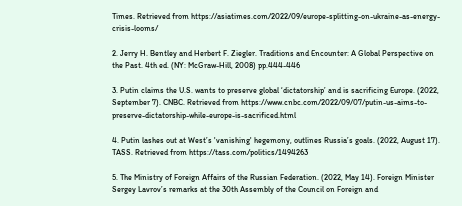Times. Retrieved from https://asiatimes.com/2022/09/europe-splitting-on-ukraine-as-energy-crisis-looms/

2. Jerry H. Bentley and Herbert F. Ziegler. Traditions and Encounter: A Global Perspective on the Past. 4th ed. (NY: McGraw-Hill, 2008) pp.444-446

3. Putin claims the U.S. wants to preserve global ‘dictatorship’ and is sacrificing Europe. (2022, September 7). CNBC. Retrieved from https://www.cnbc.com/2022/09/07/putin-us-aims-to-preserve-dictatorship-while-europe-is-sacrificed.html

4. Putin lashes out at West’s 'vanishing' hegemony, outlines Russia’s goals. (2022, August 17). TASS. Retrieved from https://tass.com/politics/1494263

5. The Ministry of Foreign Affairs of the Russian Federation. (2022, May 14). Foreign Minister Sergey Lavrov’s remarks at the 30th Assembly of the Council on Foreign and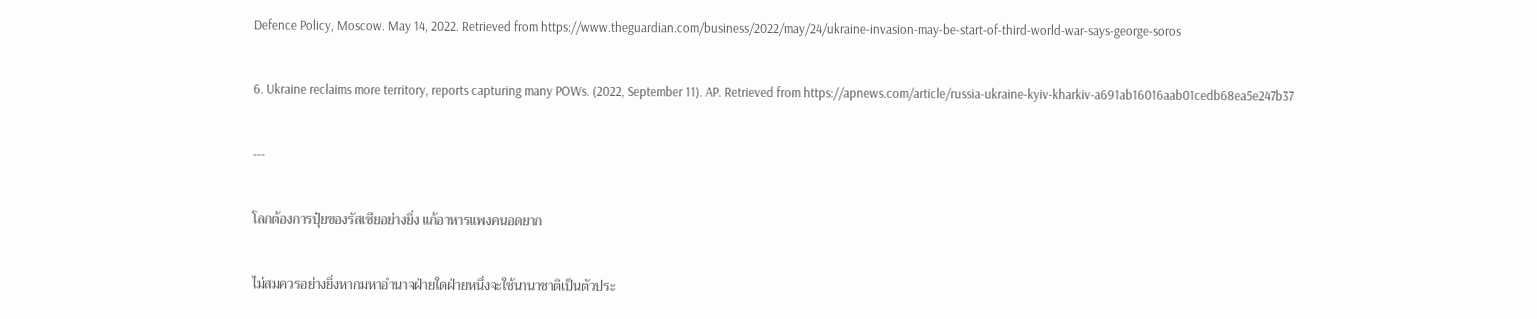Defence Policy, Moscow. May 14, 2022. Retrieved from https://www.theguardian.com/business/2022/may/24/ukraine-invasion-may-be-start-of-third-world-war-says-george-soros

6. Ukraine reclaims more territory, reports capturing many POWs. (2022, September 11). AP. Retrieved from https://apnews.com/article/russia-ukraine-kyiv-kharkiv-a691ab16016aab01cedb68ea5e247b37

---

โลกต้องการปุ๋ยของรัสเซียอย่างยิ่ง แก้อาหารแพงคนอดยาก

ไม่สมควรอย่างยิ่งหากมหาอำนาจฝ่ายใดฝ่ายหนึ่งจะใช้นานาชาติเป็นตัวประ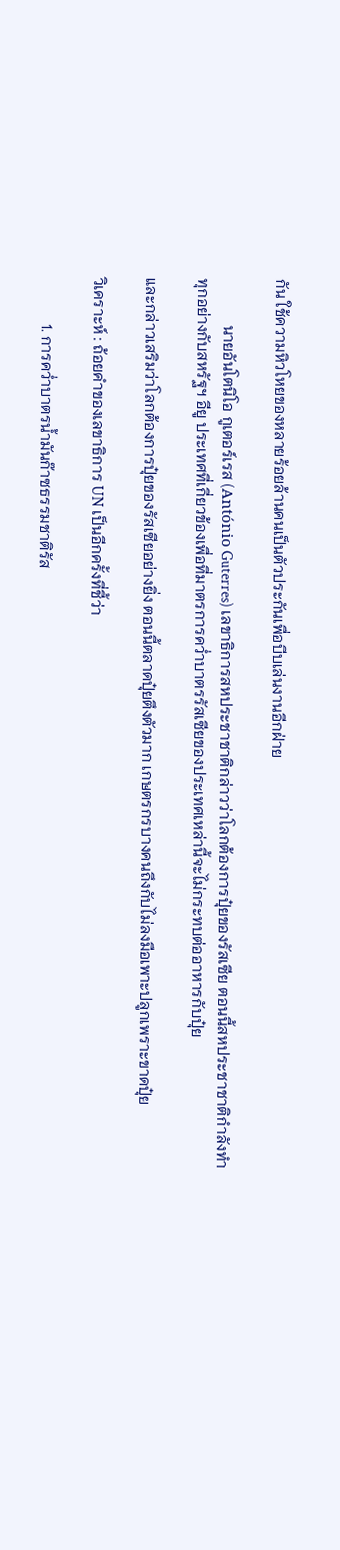กัน ใช้ความหิวโหยของหลายร้อยล้านคนเป็นตัวประกันเพื่อบีบเล่นงานอีกฝ่าย

            นายอันโตนิโอ กูเตอร์เรส (António Guterres) เลขาธิการสหประชาชาติกล่าวว่าโลกต้องการปุ๋ยของรัสเซีย ตอนนี้สหประชาชาติกำลังทำทุกอย่างกับสหรัฐฯ อียู ประเทศที่เกี่ยวข้องเพื่อที่มาตรการคว่ำบาตรรัสเซียของประเทศเหล่านี้จะไม่กระทบต่ออาหารกับปุ๋ย

และกล่าวเสริมว่าโลกต้องการปุ๋ยของรัสเซียอย่างยิ่ง ตอนนี้ตลาดปุ๋ยตึงตัวมาก เกษตรกรบางคนถึงกับไม่ลงมือเพาะปลูกเพราะขาดปุ๋ย

วิเคราะห์ : ถ้อยคำของเลขาธิการ UN เป็นอีกครั้งที่ชี้ว่า

            1. การคว่ำบาตรน้ำมันก๊าซธรรมชาติรัส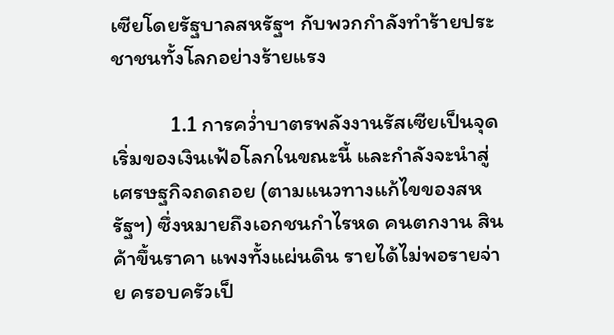เซียโดยรัฐบาลสหรัฐฯ กับพวกกำลังทำร้ายประชาชนทั้งโลกอย่างร้ายแรง

            1.1 การคว่ำบาตรพลังงานรัสเซียเป็นจุดเริ่มของเงินเฟ้อโลกในขณะนี้ และกำลังจะนำสู่เศรษฐกิจถดถอย (ตามแนวทางแก้ไขของสหรัฐฯ) ซึ่งหมายถึงเอกชนกำไรหด คนตกงาน สินค้าขึ้นราคา แพงทั้งแผ่นดิน รายได้ไม่พอรายจ่าย ครอบครัวเป็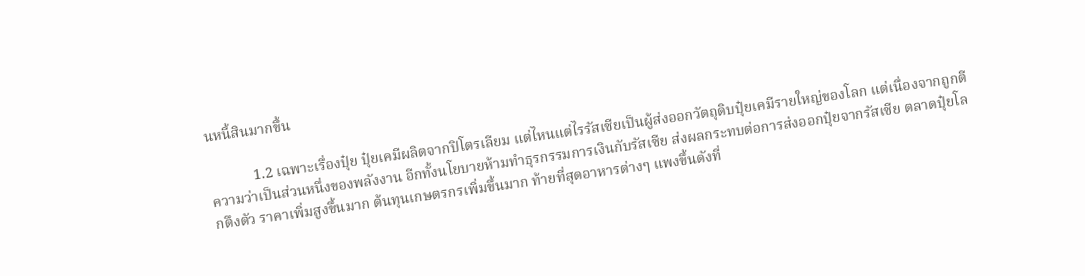นหนี้สินมากขึ้น

            1.2 เฉพาะเรื่องปุ๋ย ปุ๋ยเคมีผลิตจากปิโตรเลียม แต่ไหนแต่ไรรัสเซียเป็นผู้ส่งออกวัตถุดิบปุ๋ยเคมีรายใหญ่ของโลก แต่เนื่องจากถูกตีความว่าเป็นส่วนหนึ่งของพลังงาน อีกทั้งนโยบายห้ามทำธุรกรรมการเงินกับรัสเซีย ส่งผลกระทบต่อการส่งออกปุ๋ยจากรัสเซีย ตลาดปุ๋ยโลกตึงตัว ราคาเพิ่มสูงขึ้นมาก ต้นทุนเกษตรกรเพิ่มขึ้นมาก ท้ายที่สุดอาหารต่างๆ แพงขึ้นดังที่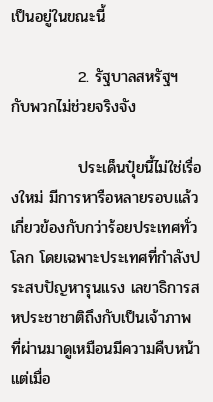เป็นอยู่ในขณะนี้

            2. รัฐบาลสหรัฐฯ กับพวกไม่ช่วยจริงจัง

            ประเด็นปุ๋ยนี้ไม่ใช่เรื่องใหม่ มีการหารือหลายรอบแล้ว เกี่ยวข้องกับกว่าร้อยประเทศทั่วโลก โดยเฉพาะประเทศที่กำลังประสบปัญหารุนแรง เลขาธิการสหประชาชาติถึงกับเป็นเจ้าภาพ ที่ผ่านมาดูเหมือนมีความคืบหน้า แต่เมื่อ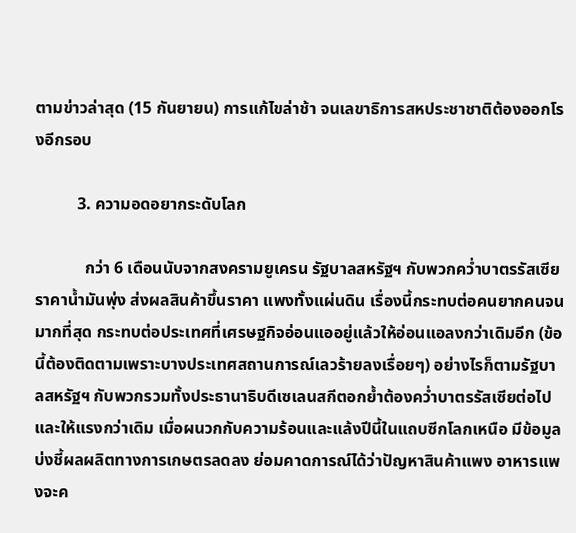ตามข่าวล่าสุด (15 กันยายน) การแก้ไขล่าช้า จนเลขาธิการสหประชาชาติต้องออกโรงอีกรอบ

          3. ความอดอยากระดับโลก

            กว่า 6 เดือนนับจากสงครามยูเครน รัฐบาลสหรัฐฯ กับพวกคว่ำบาตรรัสเซีย ราคาน้ำมันพุ่ง ส่งผลสินค้าขึ้นราคา แพงทั้งแผ่นดิน เรื่องนี้กระทบต่อคนยากคนจนมากที่สุด กระทบต่อประเทศที่เศรษฐกิจอ่อนแออยู่แล้วให้อ่อนแอลงกว่าเดิมอีก (ข้อนี้ต้องติดตามเพราะบางประเทศสถานการณ์เลวร้ายลงเรื่อยๆ) อย่างไรก็ตามรัฐบาลสหรัฐฯ กับพวกรวมทั้งประธานาธิบดีเซเลนสกีตอกย้ำต้องคว่ำบาตรรัสเซียต่อไปและให้แรงกว่าเดิม เมื่อผนวกกับความร้อนและแล้งปีนี้ในแถบซีกโลกเหนือ มีข้อมูลบ่งชี้ผลผลิตทางการเกษตรลดลง ย่อมคาดการณ์ได้ว่าปัญหาสินค้าแพง อาหารแพงจะค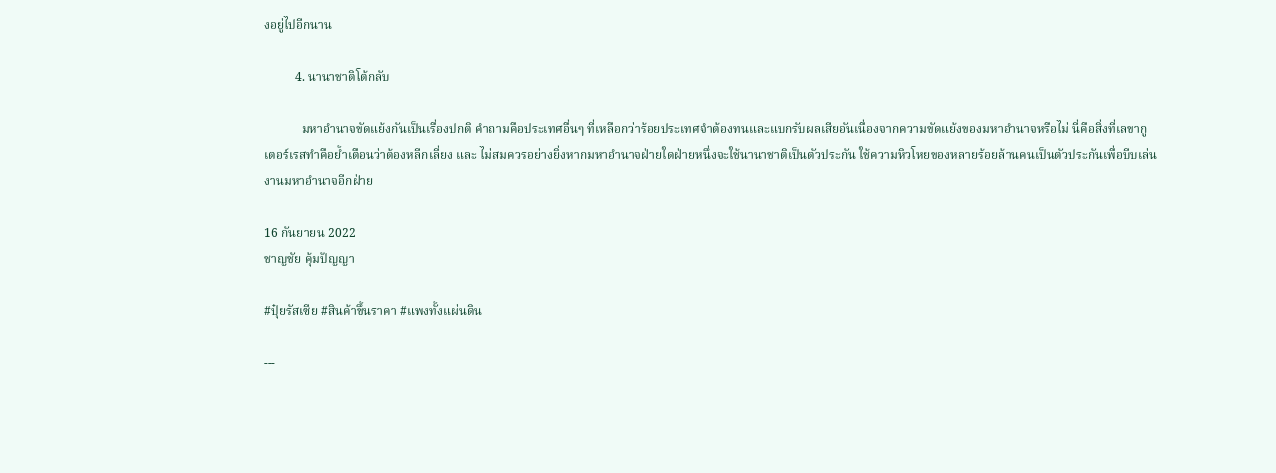งอยู่ไปอีกนาน

          4. นานาชาติโต้กลับ

            มหาอำนาจขัดแย้งกันเป็นเรื่องปกติ คำถามคือประเทศอื่นๆ ที่เหลือกว่าร้อยประเทศจำต้องทนและแบกรับผลเสียอันเนื่องจากความขัดแย้งของมหาอำนาจหรือไม่ นี่คือสิ่งที่เลขากูเตอร์เรสทำคือย้ำเตือนว่าต้องหลีกเลี่ยง และ ไม่สมควรอย่างยิ่งหากมหาอำนาจฝ่ายใดฝ่ายหนึ่งจะใช้นานาชาติเป็นตัวประกัน ใช้ความหิวโหยของหลายร้อยล้านคนเป็นตัวประกันเพื่อบีบเล่นงานมหาอำนาจอีกฝ่าย

16 กันยายน 2022
ชาญชัย คุ้มปัญญา

#ปุ๋ยรัสเซีย #สินค้าขึ้นราคา #แพงทั้งแผ่นดิน

---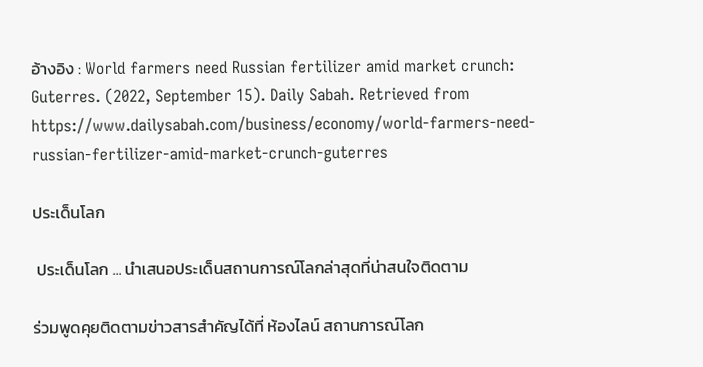อ้างอิง : World farmers need Russian fertilizer amid market crunch: Guterres. (2022, September 15). Daily Sabah. Retrieved from https://www.dailysabah.com/business/economy/world-farmers-need-russian-fertilizer-amid-market-crunch-guterres

ประเด็นโลก

 ประเด็นโลก ... นำเสนอประเด็นสถานการณ์โลกล่าสุดที่น่าสนใจติดตาม

ร่วมพูดคุยติดตามข่าวสารสำคัญได้ที่ ห้องไลน์ สถานการณ์โลก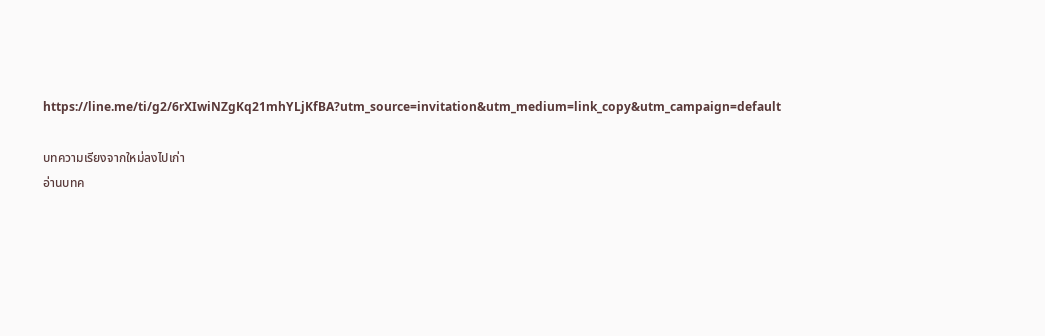https://line.me/ti/g2/6rXIwiNZgKq21mhYLjKfBA?utm_source=invitation&utm_medium=link_copy&utm_campaign=default

บทความเรียงจากใหม่ลงไปเก่า
อ่านบทค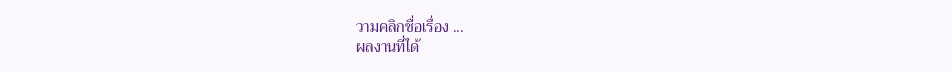วามคลิกชื่อเรื่อง ...
ผลงานที่ได้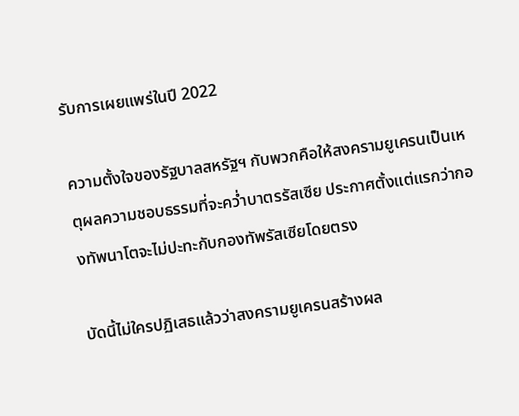รับการเผยแพร่ในปี 2022

ความตั้งใจของรัฐบาลสหรัฐฯ กับพวกคือให้สงครามยูเครนเป็นเหตุผลความชอบธรรมที่จะคว่ำบาตรรัสเซีย ประกาศตั้งแต่แรกว่ากองทัพนาโตจะไม่ปะทะกับกองทัพรัสเซียโดยตรง

บัดนี้ไม่ใครปฏิเสธแล้วว่าสงครามยูเครนสร้างผล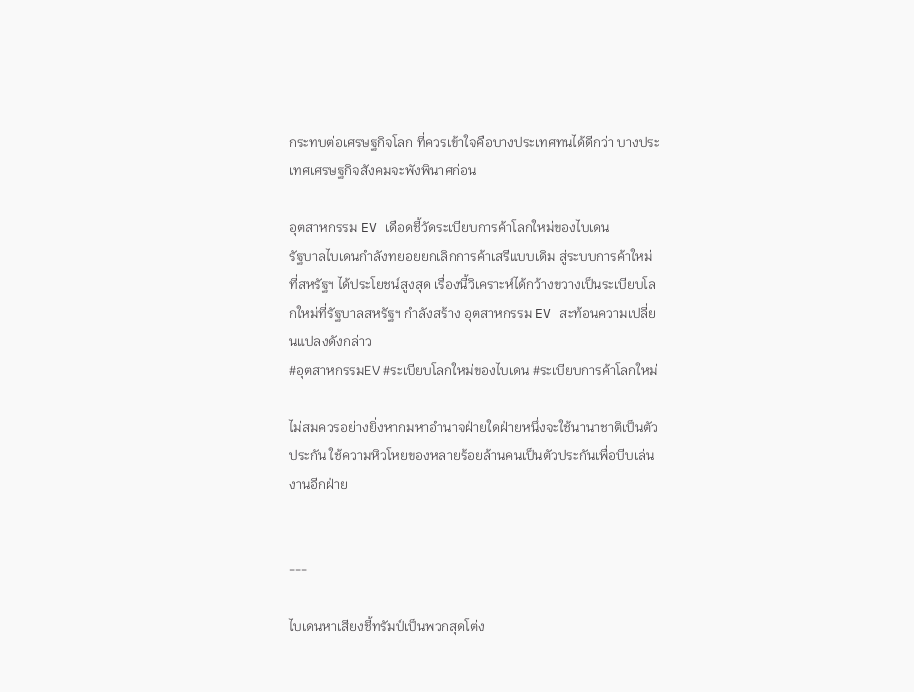กระทบต่อเศรษฐกิจโลก ที่ควรเข้าใจคือบางประเทศทนได้ดีกว่า บางประเทศเศรษฐกิจสังคมจะพังพินาศก่อน

อุตสาหกรรม EV เดือดชี้วัดระเบียบการค้าโลกใหม่ของไบเดน
รัฐบาลไบเดนกำลังทยอยยกเลิกการค้าเสรีแบบเดิม สู่ระบบการค้าใหม่ที่สหรัฐฯ ได้ประโยชน์สูงสุด เรื่องนี้วิเคราะห์ได้กว้างขวางเป็นระเบียบโลกใหม่ที่รัฐบาลสหรัฐฯ กำลังสร้าง อุตสาหกรรม EV สะท้อนความเปลี่ยนแปลงดังกล่าว
#อุตสาหกรรมEV #ระเบียบโลกใหม่ของไบเดน #ระเบียบการค้าโลกใหม่

ไม่สมควรอย่างยิ่งหากมหาอำนาจฝ่ายใดฝ่ายหนึ่งจะใช้นานาชาติเป็นตัวประกัน ใช้ความหิวโหยของหลายร้อยล้านคนเป็นตัวประกันเพื่อบีบเล่นงานอีกฝ่าย


---

ไบเดนหาเสียงชี้ทรัมป์เป็นพวกสุดโต่ง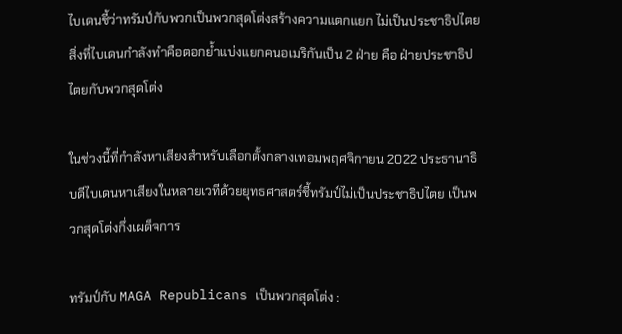ไบเดนชี้ว่าทรัมป์กับพวกเป็นพวกสุดโต่งสร้างความแตกแยก ไม่เป็นประชาธิปไตย สิ่งที่ไบเดนกำลังทำคือตอกย้ำแบ่งแยกคนอเมริกันเป็น 2 ฝ่าย คือ ฝ่ายประชาธิปไตยกับพวกสุดโต่ง

ในช่วงนี้ที่กำลังหาเสียงสำหรับเลือกตั้งกลางเทอมพฤศจิกายน 2022 ประธานาธิบดีไบเดนหาเสียงในหลายเวทีด้วยยุทธศาสตร์ชี้ทรัมป์ไม่เป็นประชาธิปไตย เป็นพวกสุดโต่งกึ่งเผด็จการ

ทรัมป์กับ MAGA Republicans เป็นพวกสุดโต่ง :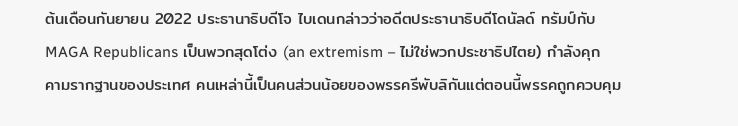ต้นเดือนกันยายน 2022 ประธานาธิบดีโจ ไบเดนกล่าวว่าอดีตประธานาธิบดีโดนัลด์ ทรัมป์กับ MAGA Republicans เป็นพวกสุดโต่ง (an extremism – ไม่ใช่พวกประชาธิปไตย) กำลังคุกคามรากฐานของประเทศ คนเหล่านี้เป็นคนส่วนน้อยของพรรครีพับลิกันแต่ตอนนี้พรรคถูกควบคุม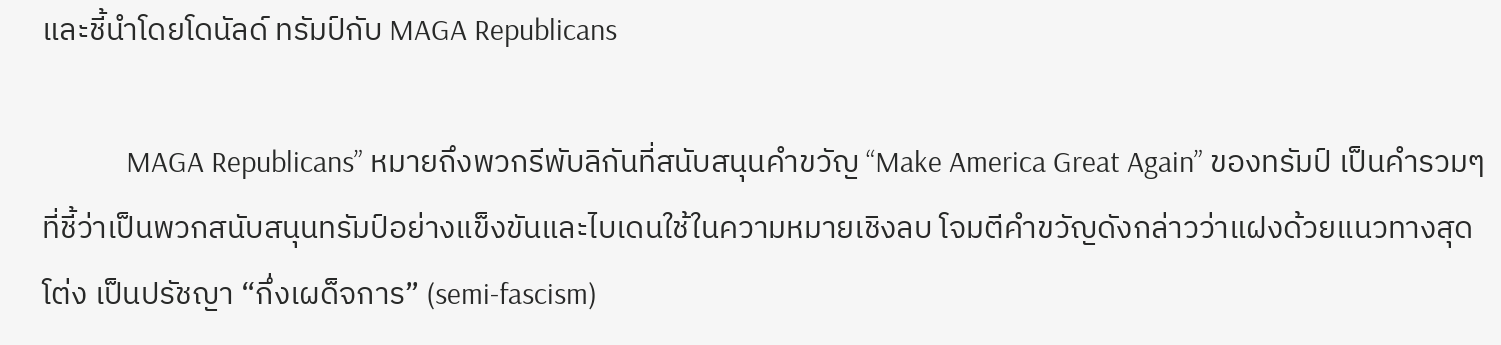และชี้นำโดยโดนัลด์ ทรัมป์กับ MAGA Republicans

            MAGA Republicans” หมายถึงพวกรีพับลิกันที่สนับสนุนคำขวัญ “Make America Great Again” ของทรัมป์ เป็นคำรวมๆ ที่ชี้ว่าเป็นพวกสนับสนุนทรัมป์อย่างแข็งขันและไบเดนใช้ในความหมายเชิงลบ โจมตีคำขวัญดังกล่าวว่าแฝงด้วยแนวทางสุดโต่ง เป็นปรัชญา “กึ่งเผด็จการ” (semi-fascism)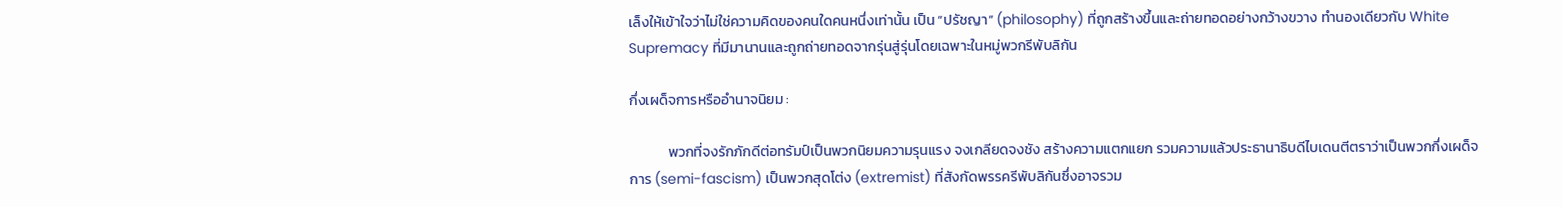เล็งให้เข้าใจว่าไม่ใช่ความคิดของคนใดคนหนึ่งเท่านั้น เป็น “ปรัชญา” (philosophy) ที่ถูกสร้างขึ้นและถ่ายทอดอย่างกว้างขวาง ทำนองเดียวกับ White Supremacy ที่มีมานานและถูกถ่ายทอดจากรุ่นสู่รุ่นโดยเฉพาะในหมู่พวกรีพับลิกัน

กึ่งเผด็จการหรืออำนาจนิยม :

            พวกที่จงรักภักดีต่อทรัมป์เป็นพวกนิยมความรุนแรง จงเกลียดจงชัง สร้างความแตกแยก รวมความแล้วประธานาธิบดีไบเดนตีตราว่าเป็นพวกกึ่งเผด็จการ (semi-fascism) เป็นพวกสุดโต่ง (extremist) ที่สังกัดพรรครีพับลิกันซึ่งอาจรวม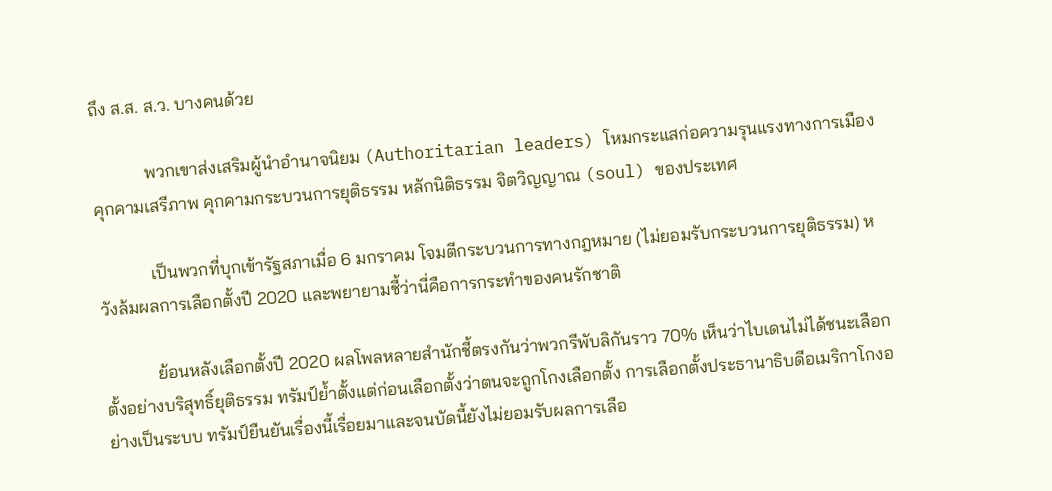ถึง ส.ส. ส.ว. บางคนด้วย

            พวกเขาส่งเสริมผู้นำอำนาจนิยม (Authoritarian leaders) โหมกระแสก่อความรุนแรงทางการเมือง คุกคามเสรีภาพ คุกคามกระบวนการยุติธรรม หลักนิติธรรม จิตวิญญาณ (soul) ของประเทศ

            เป็นพวกที่บุกเข้ารัฐสภาเมื่อ 6 มกราคม โจมตีกระบวนการทางกฎหมาย (ไม่ยอมรับกระบวนการยุติธรรม) หวังล้มผลการเลือกตั้งปี 2020 และพยายามชี้ว่านี่คือการกระทำของคนรักชาติ

            ย้อนหลังเลือกตั้งปี 2020 ผลโพลหลายสำนักชี้ตรงกันว่าพวกรีพับลิกันราว 70% เห็นว่าไบเดนไม่ได้ชนะเลือกตั้งอย่างบริสุทธิ์ยุติธรรม ทรัมป์ย้ำตั้งแต่ก่อนเลือกตั้งว่าตนจะถูกโกงเลือกตั้ง การเลือกตั้งประธานาธิบดีอเมริกาโกงอย่างเป็นระบบ ทรัมป์ยืนยันเรื่องนี้เรื่อยมาและจนบัดนี้ยังไม่ยอมรับผลการเลือ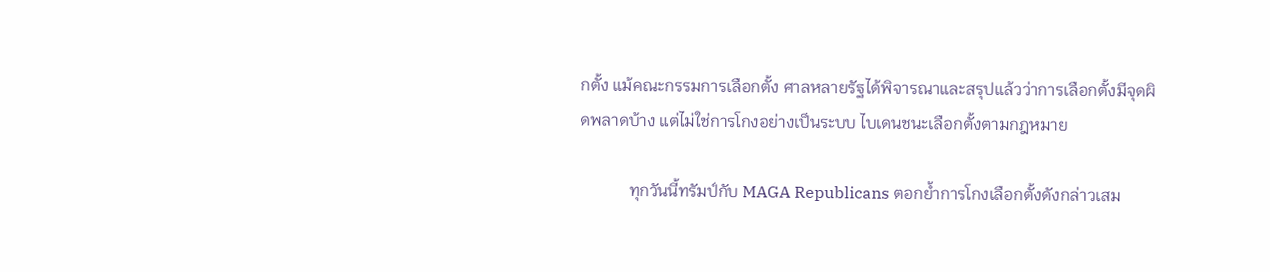กตั้ง แม้คณะกรรมการเลือกตั้ง ศาลหลายรัฐได้พิจารณาและสรุปแล้วว่าการเลือกตั้งมีจุดผิดพลาดบ้าง แต่ไม่ใช่การโกงอย่างเป็นระบบ ไบเดนชนะเลือกตั้งตามกฎหมาย

            ทุกวันนี้ทรัมป์กับ MAGA Republicans ตอกย้ำการโกงเลือกตั้งดังกล่าวเสม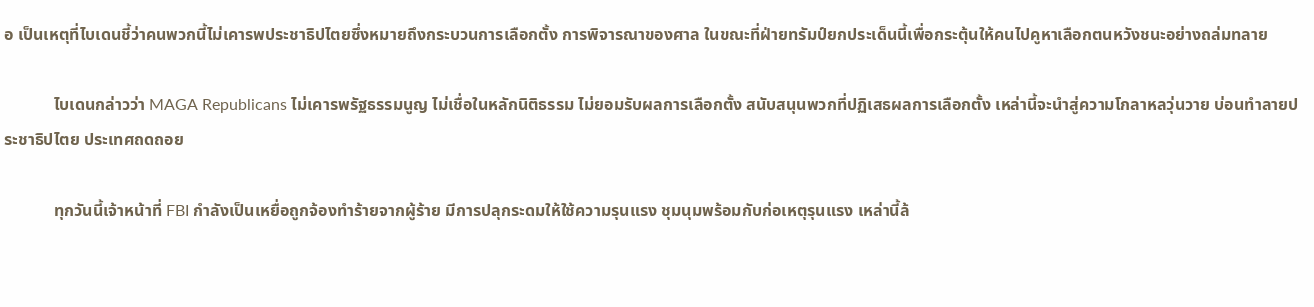อ เป็นเหตุที่ไบเดนชี้ว่าคนพวกนี้ไม่เคารพประชาธิปไตยซึ่งหมายถึงกระบวนการเลือกตั้ง การพิจารณาของศาล ในขณะที่ฝ่ายทรัมป์ยกประเด็นนี้เพื่อกระตุ้นให้คนไปคูหาเลือกตนหวังชนะอย่างถล่มทลาย

            ไบเดนกล่าวว่า MAGA Republicans ไม่เคารพรัฐธรรมนูญ ไม่เชื่อในหลักนิติธรรม ไม่ยอมรับผลการเลือกตั้ง สนับสนุนพวกที่ปฏิเสธผลการเลือกตั้ง เหล่านี้จะนำสู่ความโกลาหลวุ่นวาย บ่อนทำลายประชาธิปไตย ประเทศถดถอย

            ทุกวันนี้เจ้าหน้าที่ FBI กำลังเป็นเหยื่อถูกจ้องทำร้ายจากผู้ร้าย มีการปลุกระดมให้ใช้ความรุนแรง ชุมนุมพร้อมกับก่อเหตุรุนแรง เหล่านี้ล้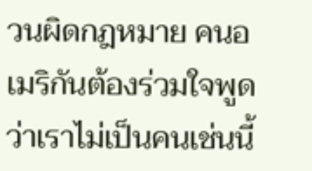วนผิดกฎหมาย คนอเมริกันต้องร่วมใจพูดว่าเราไม่เป็นคนเช่นนี้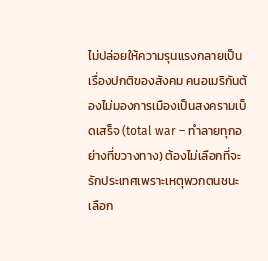ไม่ปล่อยให้ความรุนแรงกลายเป็นเรื่องปกติของสังคม คนอเมริกันต้องไม่มองการเมืองเป็นสงครามเบ็ดเสร็จ (total war – ทำลายทุกอย่างที่ขวางทาง) ต้องไม่เลือกที่จะรักประเทศเพราะเหตุพวกตนชนะเลือก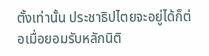ตั้งเท่านั้น ประชาธิปไตยจะอยู่ได้ก็ต่อเมื่อยอมรับหลักนิติ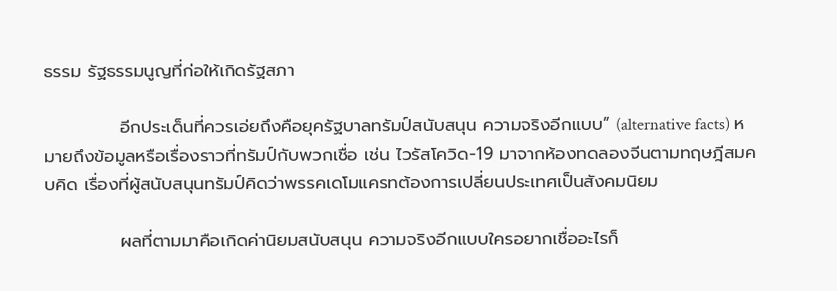ธรรม รัฐธรรมนูญที่ก่อให้เกิดรัฐสภา

            อีกประเด็นที่ควรเอ่ยถึงคือยุครัฐบาลทรัมป์สนับสนุน ความจริงอีกแบบ” (alternative facts) หมายถึงข้อมูลหรือเรื่องราวที่ทรัมป์กับพวกเชื่อ เช่น ไวรัสโควิด-19 มาจากห้องทดลองจีนตามทฤษฎีสมคบคิด เรื่องที่ผู้สนับสนุนทรัมป์คิดว่าพรรคเดโมแครทต้องการเปลี่ยนประเทศเป็นสังคมนิยม

            ผลที่ตามมาคือเกิดค่านิยมสนับสนุน ความจริงอีกแบบใครอยากเชื่ออะไรก็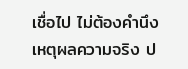เชื่อไป ไม่ต้องคำนึงเหตุผลความจริง ป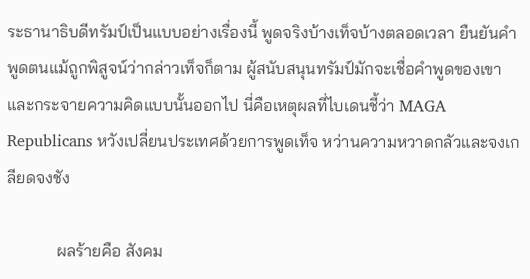ระธานาธิบดีทรัมป์เป็นแบบอย่างเรื่องนี้ พูดจริงบ้างเท็จบ้างตลอดเวลา ยืนยันคำพูดตนแม้ถูกพิสูจน์ว่ากล่าวเท็จก็ตาม ผู้สนับสนุนทรัมป์มักจะเชื่อคำพูดของเขาและกระจายความคิดแบบนั้นออกไป นี่คือเหตุผลที่ไบเดนชี้ว่า MAGA Republicans หวังเปลี่ยนประเทศด้วยการพูดเท็จ หว่านความหวาดกลัวและจงเกลียดจงชัง

            ผลร้ายคือ สังคม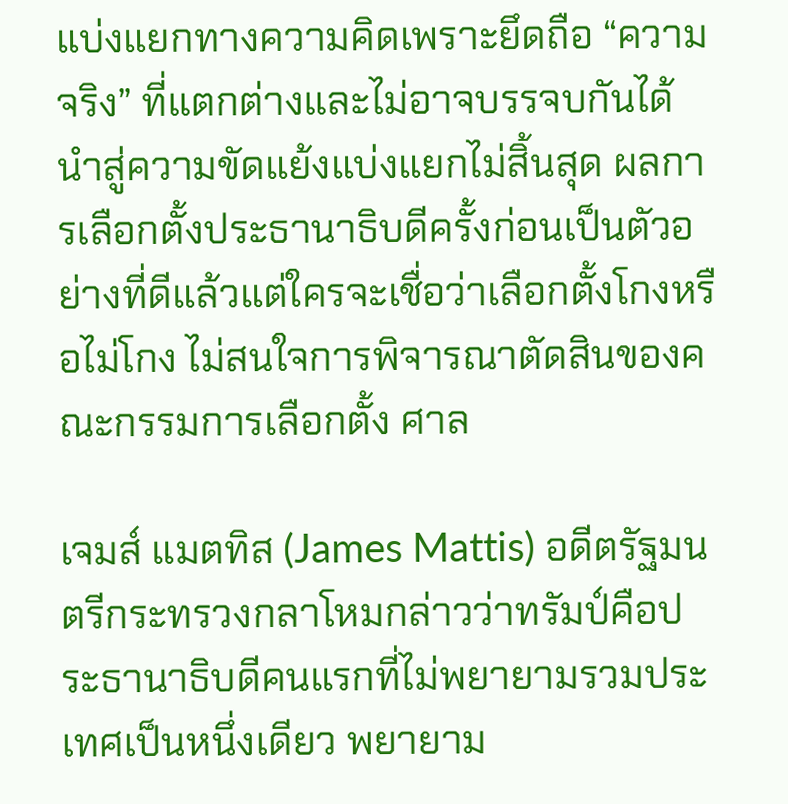แบ่งแยกทางความคิดเพราะยึดถือ “ความจริง” ที่แตกต่างและไม่อาจบรรจบกันได้ นำสู่ความขัดแย้งแบ่งแยกไม่สิ้นสุด ผลการเลือกตั้งประธานาธิบดีครั้งก่อนเป็นตัวอย่างที่ดีแล้วแต่ใครจะเชื่อว่าเลือกตั้งโกงหรือไม่โกง ไม่สนใจการพิจารณาตัดสินของคณะกรรมการเลือกตั้ง ศาล

เจมส์ แมตทิส (James Mattis) อดีตรัฐมนตรีกระทรวงกลาโหมกล่าวว่าทรัมป์คือประธานาธิบดีคนแรกที่ไม่พยายามรวมประเทศเป็นหนึ่งเดียว พยายาม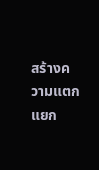สร้างความแตกแยก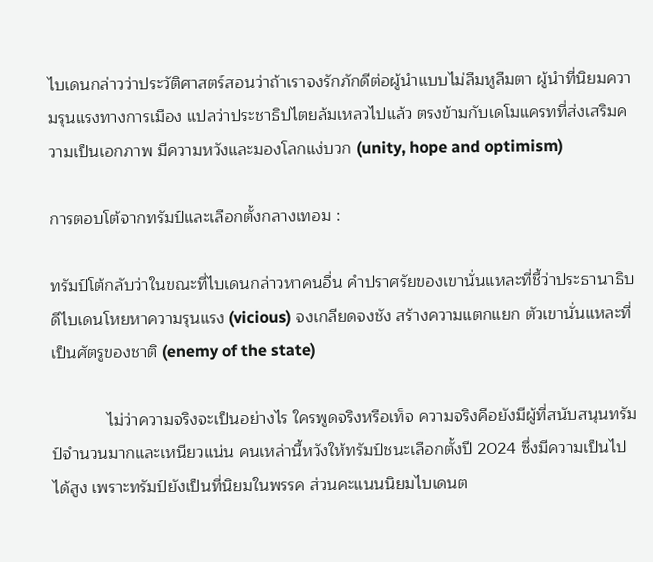ไบเดนกล่าวว่าประวัติศาสตร์สอนว่าถ้าเราจงรักภักดีต่อผู้นำแบบไม่ลืมหูลืมตา ผู้นำที่นิยมความรุนแรงทางการเมือง แปลว่าประชาธิปไตยล้มเหลวไปแล้ว ตรงข้ามกับเดโมแครทที่ส่งเสริมความเป็นเอกภาพ มีความหวังและมองโลกแง่บวก (unity, hope and optimism)

การตอบโต้จากทรัมป์และเลือกตั้งกลางเทอม :

ทรัมป์โต้กลับว่าในขณะที่ไบเดนกล่าวหาคนอื่น คำปราศรัยของเขานั่นแหละที่ชี้ว่าประธานาธิบดีไบเดนโหยหาความรุนแรง (vicious) จงเกลียดจงชัง สร้างความแตกแยก ตัวเขานั่นแหละที่เป็นศัตรูของชาติ (enemy of the state)

            ไม่ว่าความจริงจะเป็นอย่างไร ใครพูดจริงหรือเท็จ ความจริงคือยังมีผู้ที่สนับสนุนทรัมป์จำนวนมากและเหนียวแน่น คนเหล่านี้หวังให้ทรัมป์ชนะเลือกตั้งปี 2024 ซึ่งมีความเป็นไปได้สูง เพราะทรัมป์ยังเป็นที่นิยมในพรรค ส่วนคะแนนนิยมไบเดนต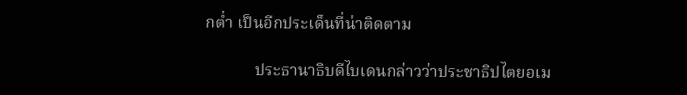กต่ำ เป็นอีกประเด็นที่น่าติดตาม

            ประธานาธิบดีไบเดนกล่าวว่าประชาธิปไตยอเม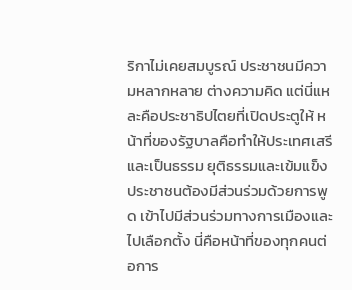ริกาไม่เคยสมบูรณ์ ประชาชนมีความหลากหลาย ต่างความคิด แต่นี่แหละคือประชาธิปไตยที่เปิดประตูให้ หน้าที่ของรัฐบาลคือทำให้ประเทศเสรีและเป็นธรรม ยุติธรรมและเข้มแข็ง ประชาชนต้องมีส่วนร่วมด้วยการพูด เข้าไปมีส่วนร่วมทางการเมืองและไปเลือกตั้ง นี่คือหน้าที่ของทุกคนต่อการ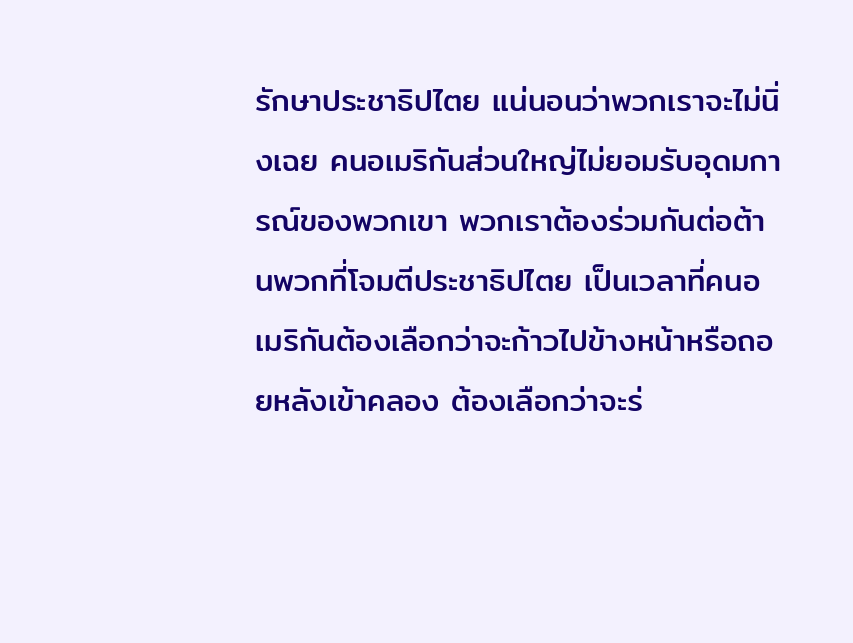รักษาประชาธิปไตย แน่นอนว่าพวกเราจะไม่นิ่งเฉย คนอเมริกันส่วนใหญ่ไม่ยอมรับอุดมการณ์ของพวกเขา พวกเราต้องร่วมกันต่อต้านพวกที่โจมตีประชาธิปไตย เป็นเวลาที่คนอเมริกันต้องเลือกว่าจะก้าวไปข้างหน้าหรือถอยหลังเข้าคลอง ต้องเลือกว่าจะร่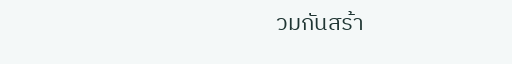วมกันสร้า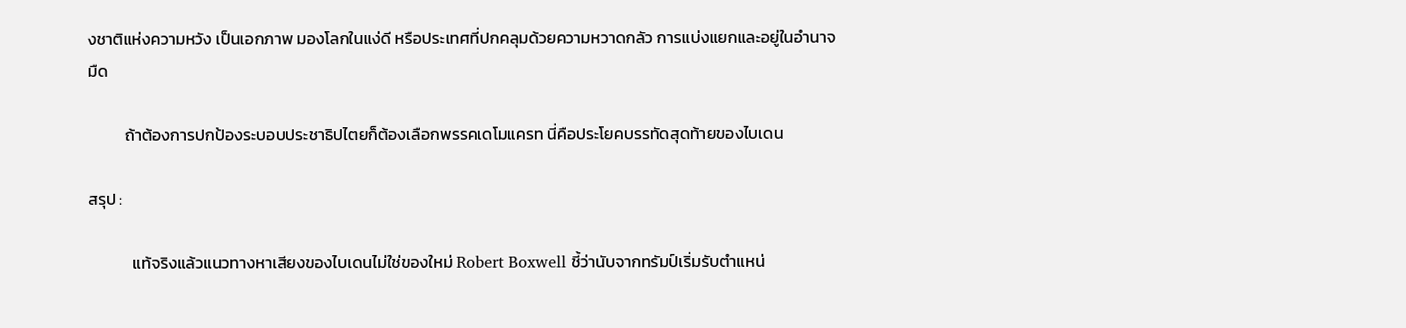งชาติแห่งความหวัง เป็นเอกภาพ มองโลกในแง่ดี หรือประเทศที่ปกคลุมด้วยความหวาดกลัว การแบ่งแยกและอยู่ในอำนาจมืด

          ถ้าต้องการปกป้องระบอบประชาธิปไตยก็ต้องเลือกพรรคเดโมแครท นี่คือประโยคบรรทัดสุดท้ายของไบเดน

สรุป :

            แท้จริงแล้วแนวทางหาเสียงของไบเดนไม่ใช่ของใหม่ Robert Boxwell ชี้ว่านับจากทรัมป์เริ่มรับตำแหน่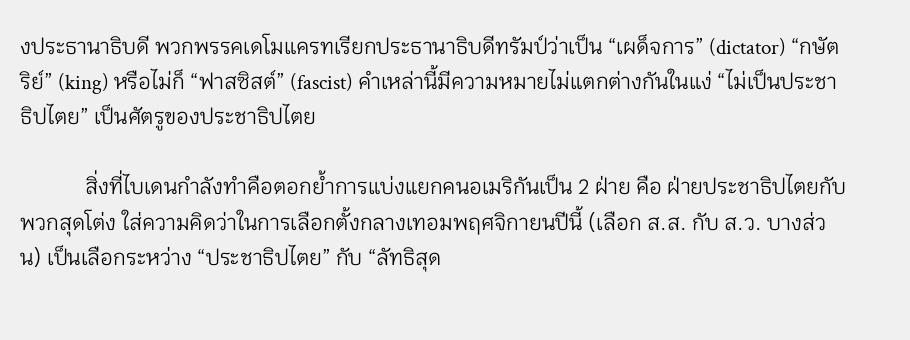งประธานาธิบดี พวกพรรคเดโมแครทเรียกประธานาธิบดีทรัมป์ว่าเป็น “เผด็จการ” (dictator) “กษัตริย์” (king) หรือไม่ก็ “ฟาสซิสต์” (fascist) คำเหล่านี้มีความหมายไม่แตกต่างกันในแง่ “ไม่เป็นประชาธิปไตย” เป็นศัตรูของประชาธิปไตย

            สิ่งที่ไบเดนกำลังทำคือตอกย้ำการแบ่งแยกคนอเมริกันเป็น 2 ฝ่าย คือ ฝ่ายประชาธิปไตยกับพวกสุดโต่ง ใส่ความคิดว่าในการเลือกตั้งกลางเทอมพฤศจิกายนปีนี้ (เลือก ส.ส. กับ ส.ว. บางส่วน) เป็นเลือกระหว่าง “ประชาธิปไตย” กับ “ลัทธิสุด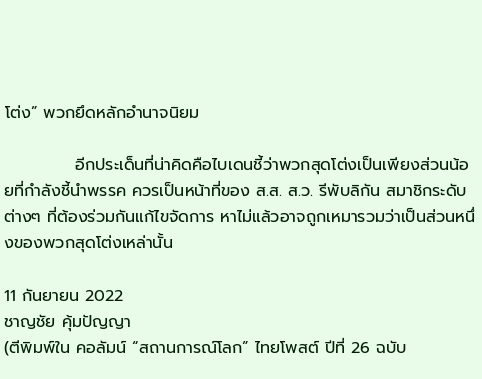โต่ง” พวกยึดหลักอำนาจนิยม

            อีกประเด็นที่น่าคิดคือไบเดนชี้ว่าพวกสุดโต่งเป็นเพียงส่วนน้อยที่กำลังชี้นำพรรค ควรเป็นหน้าที่ของ ส.ส. ส.ว. รีพับลิกัน สมาชิกระดับต่างๆ ที่ต้องร่วมกันแก้ไขจัดการ หาไม่แล้วอาจถูกเหมารวมว่าเป็นส่วนหนึ่งของพวกสุดโต่งเหล่านั้น

11 กันยายน 2022
ชาญชัย คุ้มปัญญา
(ตีพิมพ์ใน คอลัมน์ “สถานการณ์โลก” ไทยโพสต์ ปีที่ 26 ฉบับ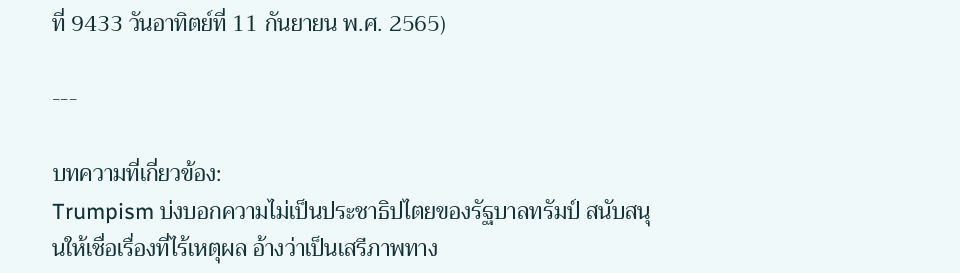ที่ 9433 วันอาทิตย์ที่ 11 กันยายน พ.ศ. 2565)

---

บทความที่เกี่ยวข้อง:
Trumpism บ่งบอกความไม่เป็นประชาธิปไตยของรัฐบาลทรัมป์ สนับสนุนให้เชื่อเรื่องที่ไร้เหตุผล อ้างว่าเป็นเสรีภาพทาง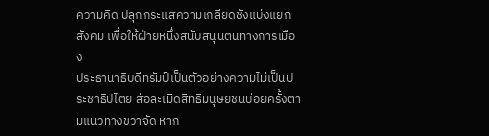ความคิด ปลุกกระแสความเกลียดชังแบ่งแยกสังคม เพื่อให้ฝ่ายหนึ่งสนับสนุนตนทางการเมือง
ประธานาธิบดีทรัมป์เป็นตัวอย่างความไม่เป็นประชาธิปไตย ส่อละเมิดสิทธิมนุษยชนบ่อยครั้งตามแนวทางขวาจัด หาก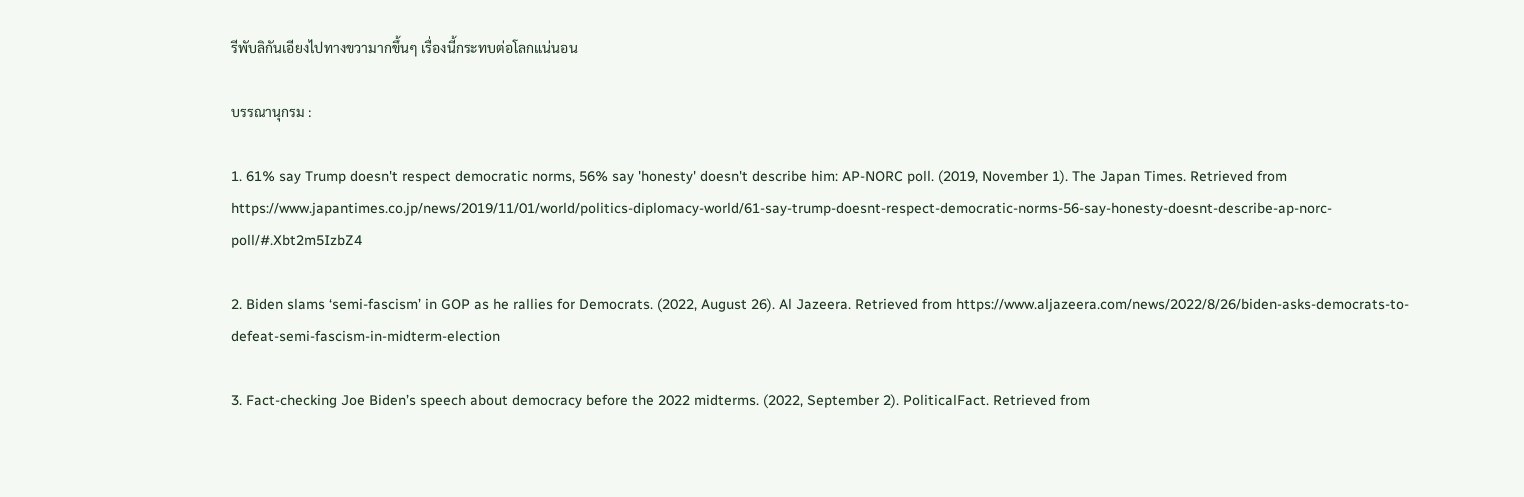รีพับลิกันเอียงไปทางขวามากขึ้นๆ เรื่องนี้กระทบต่อโลกแน่นอน

บรรณานุกรม :

1. 61% say Trump doesn't respect democratic norms, 56% say 'honesty' doesn't describe him: AP-NORC poll. (2019, November 1). The Japan Times. Retrieved from https://www.japantimes.co.jp/news/2019/11/01/world/politics-diplomacy-world/61-say-trump-doesnt-respect-democratic-norms-56-say-honesty-doesnt-describe-ap-norc-poll/#.Xbt2m5IzbZ4

2. Biden slams ‘semi-fascism’ in GOP as he rallies for Democrats. (2022, August 26). Al Jazeera. Retrieved from https://www.aljazeera.com/news/2022/8/26/biden-asks-democrats-to-defeat-semi-fascism-in-midterm-election

3. Fact-checking Joe Biden’s speech about democracy before the 2022 midterms. (2022, September 2). PoliticalFact. Retrieved from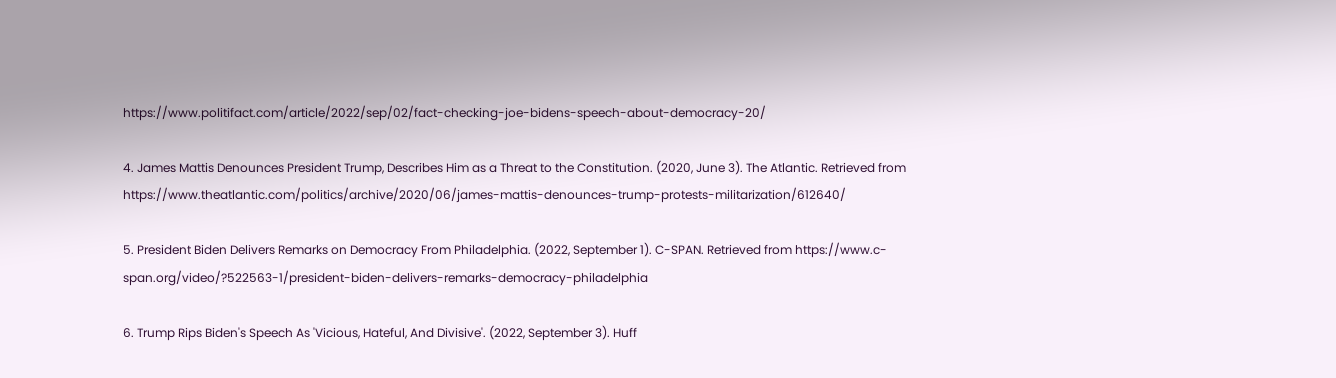https://www.politifact.com/article/2022/sep/02/fact-checking-joe-bidens-speech-about-democracy-20/

4. James Mattis Denounces President Trump, Describes Him as a Threat to the Constitution. (2020, June 3). The Atlantic. Retrieved from https://www.theatlantic.com/politics/archive/2020/06/james-mattis-denounces-trump-protests-militarization/612640/

5. President Biden Delivers Remarks on Democracy From Philadelphia. (2022, September 1). C-SPAN. Retrieved from https://www.c-span.org/video/?522563-1/president-biden-delivers-remarks-democracy-philadelphia

6. Trump Rips Biden's Speech As 'Vicious, Hateful, And Divisive'. (2022, September 3). Huff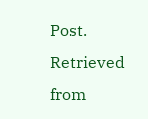Post. Retrieved from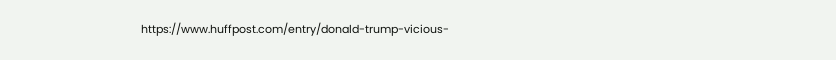https://www.huffpost.com/entry/donald-trump-vicious-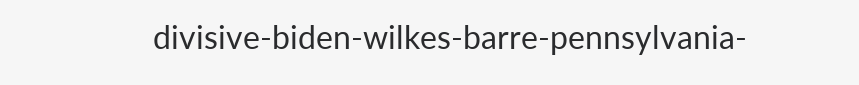divisive-biden-wilkes-barre-pennsylvania-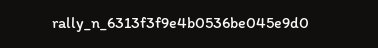rally_n_6313f3f9e4b0536be045e9d0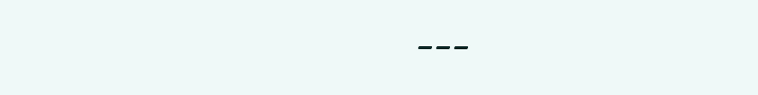---